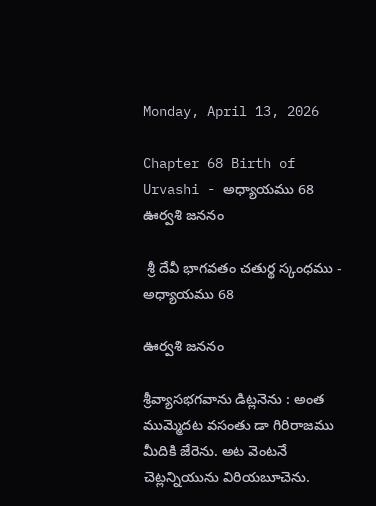Monday, April 13, 2026

Chapter 68 Birth of Urvashi - అధ్యాయము 68 ఊర్వశి జననం

 శ్రీ దేవీ భాగవతం చతుర్థ స్కంధము - అధ్యాయము 68

ఊర్వశి జననం

శ్రీవ్యాసభగవాను డిట్లనెను : అంత ముమ్మెదట వసంతు డా గిరిరాజము మీదికి జేరెను. అట వెంటనే చెట్లన్నియును విరియబూచెను.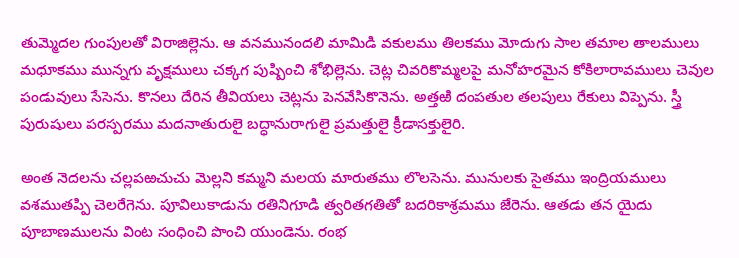తుమ్మెదల గుంపులతో విరాజిల్లెను. ఆ వనమునందలి మామిడి వకులము తిలకము మోదుగు సాల తమాల తాలములు మధూకము మున్నగు వృక్షములు చక్కగ పుష్పించి శోభిల్లెను. చెట్ల చివరికొమ్మలపై మనోహరమైన కోకిలారావములు చెవుల పండువులు సేసెను. కొనలు దేరిన తీవియలు చెట్లను పెనవేసికొనెను. అత్తఱి దంపతుల తలపులు రేకులు విప్పెను. స్త్రీ పురుషులు పరస్పరము మదనాతురులై బద్ధానురాగులై ప్రమత్తులై క్రీడాసక్తులైరి.

అంత నెదలను చల్లపఱచుచు మెల్లని కమ్మని మలయ మారుతము లొలసెను. మునులకు సైతము ఇంద్రియములు వశముతప్పి చెలరేగెను. పూవిలుకాడును రతినిగూడి త్వరితగతితో బదరికాశ్రమము జేరెను. ఆతడు తన యైదు పూబాణములను వింట సంధించి పొంచి యుండెను. రంభ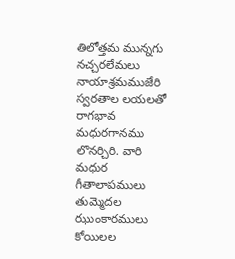తిలోత్తమ మున్నగు నచ్చరలేమలు నాయాశ్రమముజేరి స్వరతాల లయలతో రాగభావ మధురగానము లొనర్చిరి. వారి మధుర గీతాలాపములు తుమ్మెదల ఝుంకారములు కోయిలల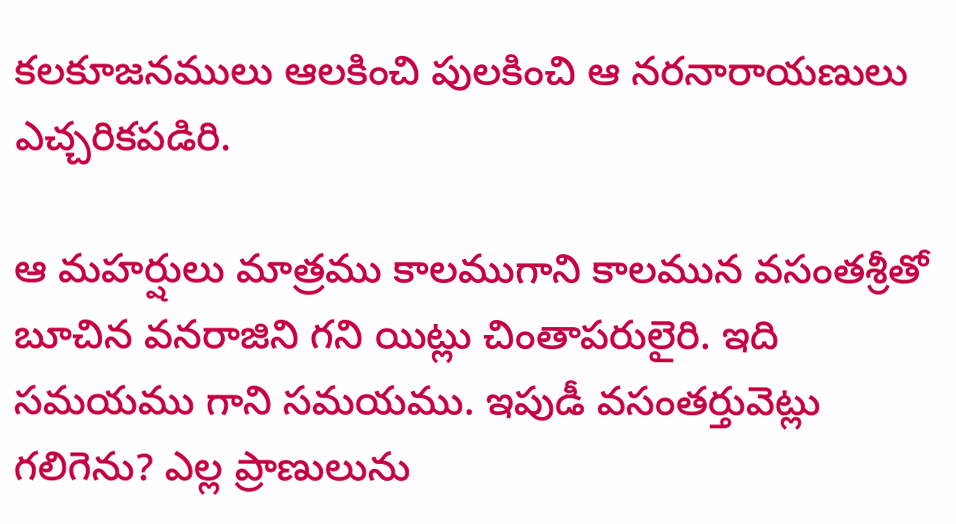కలకూజనములు ఆలకించి పులకించి ఆ నరనారాయణులు ఎచ్చరికపడిరి.

ఆ మహర్షులు మాత్రము కాలముగాని కాలమున వసంతశ్రీతో బూచిన వనరాజిని గని యిట్లు చింతాపరులైరి. ఇది సమయము గాని సమయము. ఇపుడీ వసంతర్తువెట్లు గలిగెను? ఎల్ల ప్రాణులును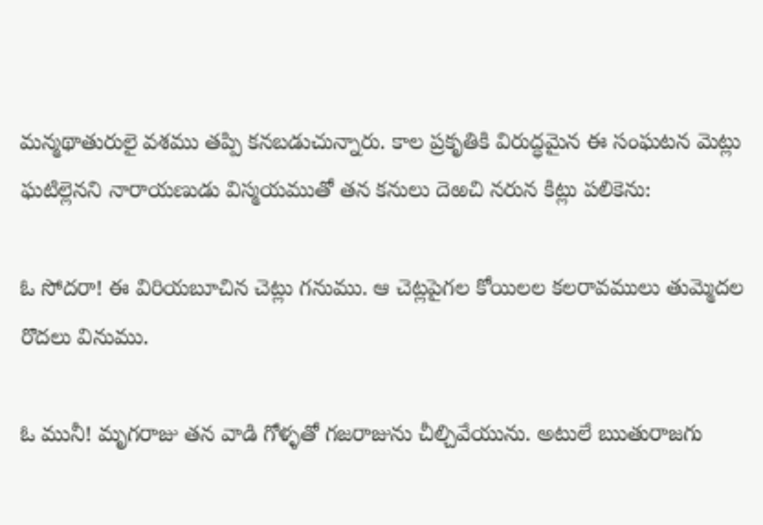మన్మథాతురులై వశము తప్పి కనబడుచున్నారు. కాల ప్రకృతికి విరుద్ధమైన ఈ సంఘటన మెట్లు ఘటిల్లెనని నారాయణుడు విస్మయముతో తన కనులు దెఱచి నరున కిట్లు పలికెను:

ఓ సోదరా! ఈ విరియబూచిన చెట్లు గనుము. ఆ చెట్లపైగల కోయిలల కలరావములు తుమ్మెదల రొదలు వినుము.

ఓ మునీ! మృగరాజు తన వాడి గోళ్ళతో గజరాజును చీల్చివేయును. అటులే ఋతురాజగు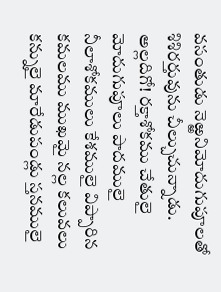వసంతుడు నెఱ్ఱనిమోదుగుపూలతో శిశిరర్తువును చీల్చుచున్నాడు. అల్లదిగో! రక్తాశోకము చేతులై మోదుగుపూలు పాదములై నీలాశోకములు కేశములై విప్పారిన కమలము ముఖమై నల్ల కలువలు కన్నులై మారేడుపండ్లు స్తనములై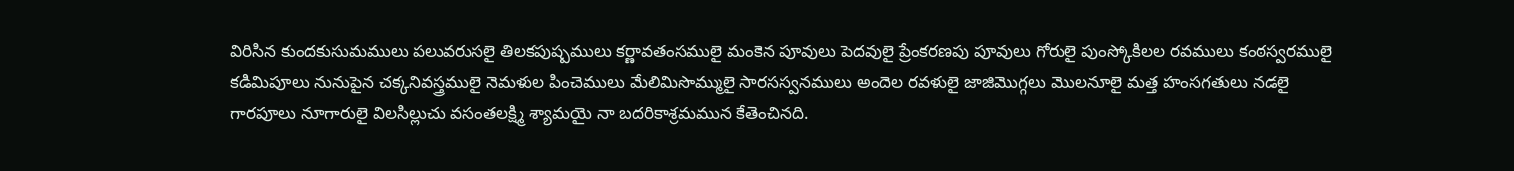విరిసిన కుందకుసుమములు పలువరుసలై తిలకపుష్పములు కర్ణావతంసములై మంకెన పూవులు పెదవులై ప్రేంకరణపు పూవులు గోరులై పుంస్కోకిలల రవములు కంఠస్వరములై కడిమిపూలు నునుపైన చక్కనివస్త్రములై నెమళుల పించెములు మేలిమిసొమ్ములై సారసస్వనములు అందెల రవళులై జాజిమొగ్గలు మొలనూలై మత్త హంసగతులు నడలై గారపూలు నూగారులై విలసిల్లుచు వసంతలక్ష్మి శ్యామయై నా బదరికాశ్రమమున కేతెంచినది.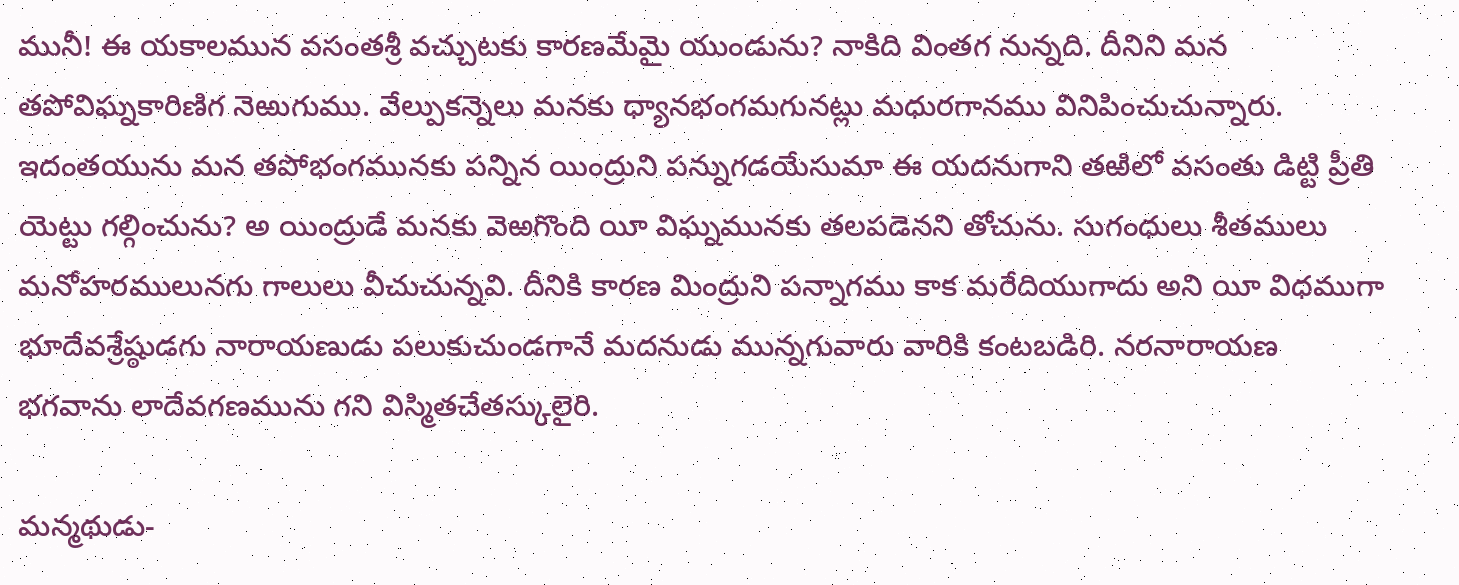మునీ! ఈ యకాలమున వసంతశ్రీ వచ్చుటకు కారణమేమై యుండును? నాకిది వింతగ నున్నది. దీనిని మన తపోవిఘ్నకారిణిగ నెఱుగుము. వేల్పుకన్నెలు మనకు ధ్యానభంగమగునట్లు మధురగానము వినిపించుచున్నారు. ఇదంతయును మన తపోభంగమునకు పన్నిన యింద్రుని పన్నుగడయేసుమా ఈ యదనుగాని తఱిలో వసంతు డిట్టి ప్రీతి యెట్టు గల్గించును? అ యింద్రుడే మనకు వెఱగొంది యీ విఘ్నమునకు తలపడెనని తోచును. సుగంధులు శీతములు మనోహరములునగు గాలులు వీచుచున్నవి. దీనికి కారణ మింద్రుని పన్నాగము కాక మరేదియుగాదు అని యీ విధముగా భూదేవశ్రేష్ఠుడగు నారాయణుడు పలుకుచుండగానే మదనుడు మున్నగువారు వారికి కంటబడిరి. నరనారాయణ భగవాను లాదేవగణమును గని విస్మితచేతస్కులైరి.

మన్మథుడు-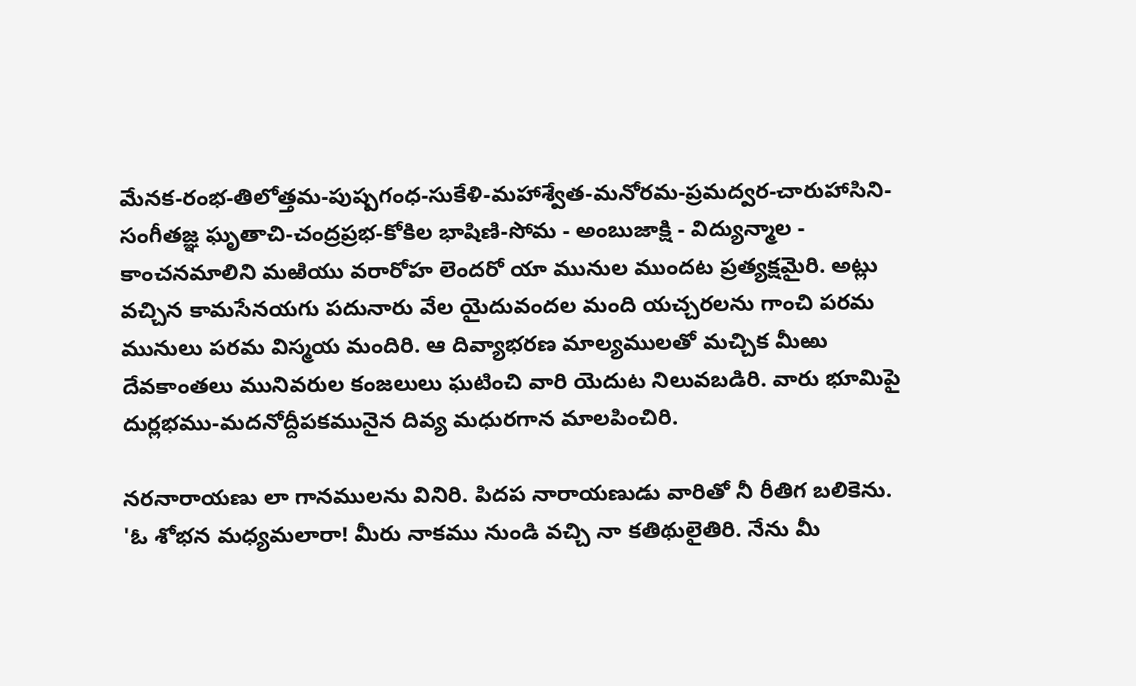మేనక-రంభ-తిలోత్తమ-పుష్పగంధ-సుకేళి-మహాశ్వేత-మనోరమ-ప్రమద్వర-చారుహాసిని-సంగీతజ్ఞ ఘృతాచి-చంద్రప్రభ-కోకిల భాషిణి-సోమ - అంబుజాక్షి - విద్యున్మాల - కాంచనమాలిని మఱియు వరారోహ లెందరో యా మునుల ముందట ప్రత్యక్షమైరి. అట్లు వచ్చిన కామసేనయగు పదునారు వేల యైదువందల మంది యచ్చరలను గాంచి పరమ మునులు పరమ విస్మయ మందిరి. ఆ దివ్యాభరణ మాల్యములతో మచ్చిక మీఱు దేవకాంతలు మునివరుల కంజలులు ఘటించి వారి యెదుట నిలువబడిరి. వారు భూమిపై దుర్లభము-మదనోద్దీపకమునైన దివ్య మధురగాన మాలపించిరి.

నరనారాయణు లా గానములను వినిరి. పిదప నారాయణుడు వారితో నీ రీతిగ బలికెను. 'ఓ శోభన మధ్యమలారా! మీరు నాకము నుండి వచ్చి నా కతిథులైతిరి. నేను మీ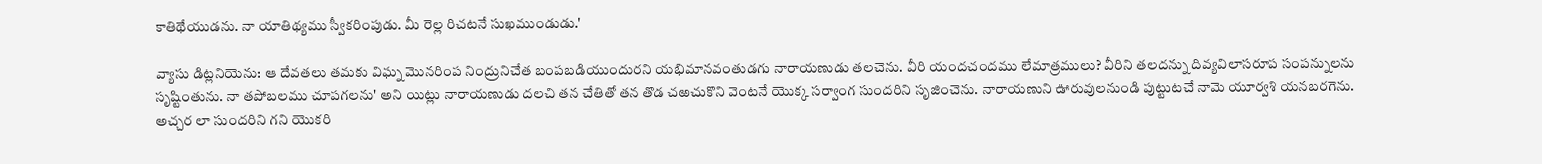కాతిథేయుడను. నా యాతిథ్యము స్వీకరింపుడు. మీ రెల్ల రిచటనే సుఖముండుడు.'

వ్యాసు డిట్లనియెను: ఆ దేవతలు తమకు విఘ్న మొనరింప నింద్రునిచేత బంపబడియుందురని యభిమానవంతుడగు నారాయణుడు తలచెను. వీరి యందచందము లేమాత్రములు? వీరిని తలదన్ను దివ్యవిలాసరూప సంపన్నులను సృష్టింతును. నా తపోబలము చూపగలను' అని యిట్లు నారాయణుడు దలచి తన చేతితో తన తొడ చఱచుకొని వెంటనే యొక్క సర్వాంగ సుందరిని సృజించెను. నారాయణుని ఊరువులనుండి పుట్టుటచే నామె యూర్వశి యనబరగెను. అచ్చర లా సుందరిని గని యొకరి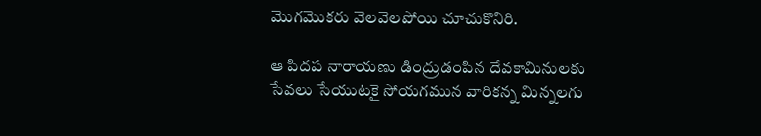మొగమొకరు వెలవెలపోయి చూచుకొనిరి.

ఆ పిదప నారాయణు డింద్రుడంపిన దేవకామినులకు సేవలు సేయుటకై సోయగమున వారికన్న మిన్నలగు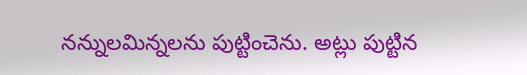నన్నులమిన్నలను పుట్టించెను. అట్లు పుట్టిన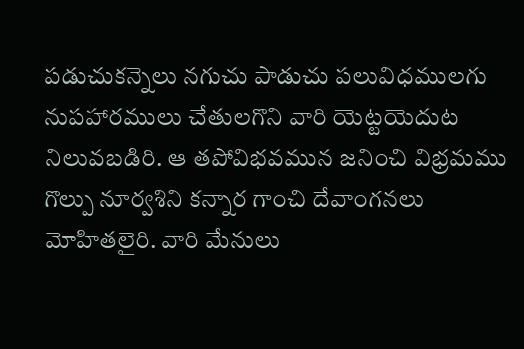పడుచుకన్నెలు నగుచు పాడుచు పలువిధములగు నుపహారములు చేతులగొని వారి యెట్టయెదుట నిలువబడిరి. ఆ తపోవిభవమున జనించి విభ్రమము గొల్పు నూర్వశిని కన్నార గాంచి దేవాంగనలు మోహితలైరి. వారి మేనులు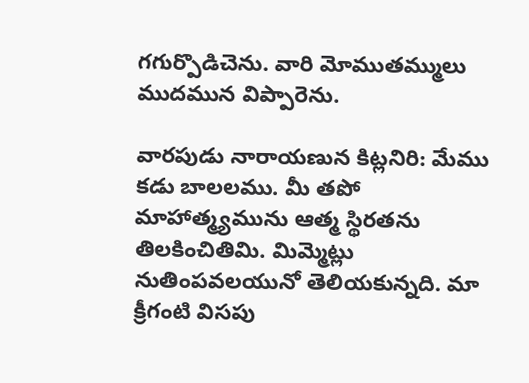గగుర్పొడిచెను. వారి మోముతమ్ములు ముదమున విప్పారెను.

వారపుడు నారాయణున కిట్లనిరి: మేము కడు బాలలము. మీ తపో మాహాత్మ్యమును ఆత్మ స్థిరతను తిలకించితిమి. మిమ్మెట్లు నుతింపవలయునో తెలియకున్నది. మా క్రీగంటి విసపు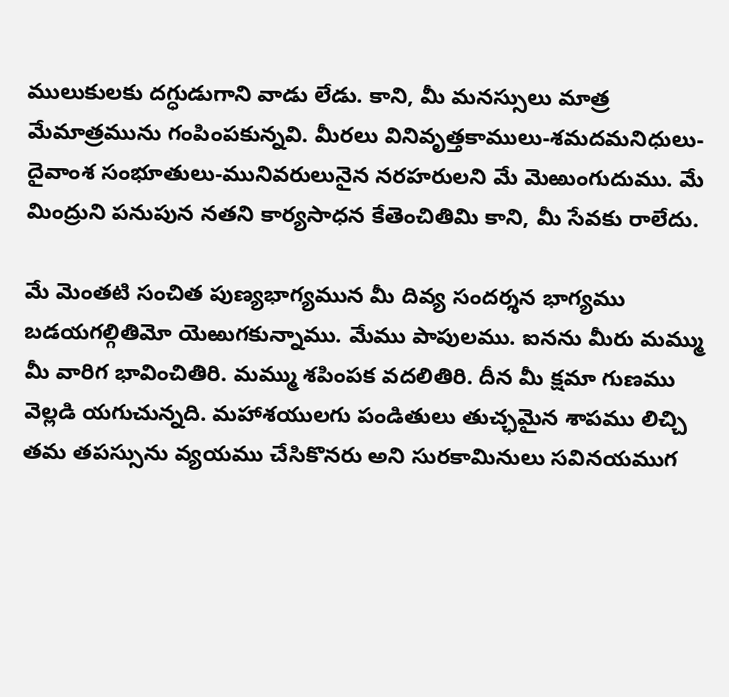ములుకులకు దగ్ధుడుగాని వాడు లేడు. కాని, మీ మనస్సులు మాత్ర మేమాత్రమును గంపింపకున్నవి. మీరలు వినివృత్తకాములు-శమదమనిధులు-దైవాంశ సంభూతులు-మునివరులునైన నరహరులని మే మెఱుంగుదుము. మే మింద్రుని పనుపున నతని కార్యసాధన కేతెంచితిమి కాని, మీ సేవకు రాలేదు.

మే మెంతటి సంచిత పుణ్యభాగ్యమున మీ దివ్య సందర్శన భాగ్యము బడయగల్గితిమో యెఱుగకున్నాము. మేము పాపులము. ఐనను మీరు మమ్ము మీ వారిగ భావించితిరి. మమ్ము శపింపక వదలితిరి. దీన మీ క్షమా గుణము వెల్లడి యగుచున్నది. మహాశయులగు పండితులు తుచ్ఛమైన శాపము లిచ్చి తమ తపస్సును వ్యయము చేసికొనరు అని సురకామినులు సవినయముగ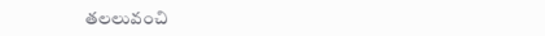తలలువంచి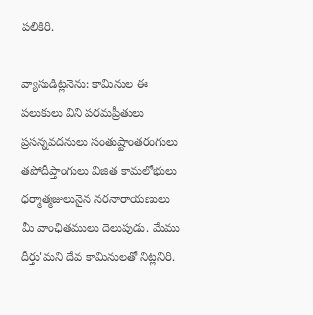పలికిరి.

వ్యాసుడిట్లనెను: కామినుల ఈ పలుకులు విని పరమప్రీతులు ప్రసన్నవదనులు సంతుష్టాంతరంగులు తపోదీప్తాంగులు విజిత కామలోభులు ధర్మాత్మజులునైన నరనారాయణులు మీ వాంఛితములు దెలుపుడు. మేము దీర్తు'మని దేవ కామినులతో నిట్లనిరి.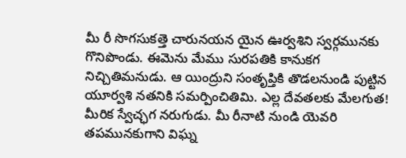మీ రీ సొగసుకత్తె చారునయన యైన ఊర్వశిని స్వర్గమునకు గొనిపొండు. ఈమెను మేము సురపతికి కానుకగ నిచ్చితిమనుడు. ఆ యింద్రుని సంతృప్తికి తొడలనుండి పుట్టిన యూర్వశి నతనికి సమర్పించితిమి. ఎల్ల దేవతలకు మేలగుత! మీరిక స్వేచ్ఛగ నరుగుడు. మీ రీనాటి నుండి యెవరి తపమునకుగాని విఘ్న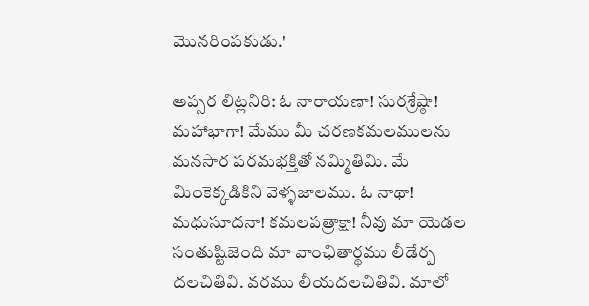మొనరింపకుడు.'

అప్సర లిట్లనిరి: ఓ నారాయణా! సురశ్రేష్ఠా! మహాభాగా! మేము మీ చరణకమలములను మనసార పరమభక్తితో నమ్మితిమి. మే మింకెక్కడికిని వెళ్ళజాలము. ఓ నాథా! మధుసూదనా! కమలపత్రాక్షా! నీవు మా యెడల సంతుష్టిజెంది మా వాంఛితార్థము లీడేర్ప దలచితివి. వరము లీయదలచితివి. మాలో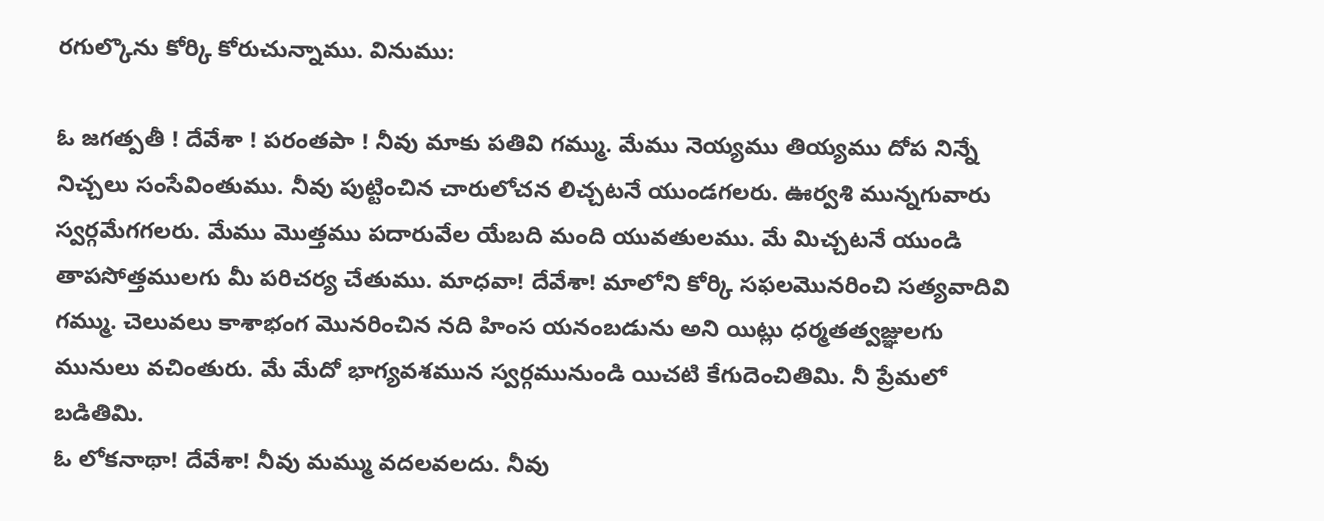రగుల్కొను కోర్కి కోరుచున్నాము. వినుము:

ఓ జగత్పతీ ! దేవేశా ! పరంతపా ! నీవు మాకు పతివి గమ్ము. మేము నెయ్యము తియ్యము దోప నిన్నే నిచ్చలు సంసేవింతుము. నీవు పుట్టించిన చారులోచన లిచ్చటనే యుండగలరు. ఊర్వశి మున్నగువారు స్వర్గమేగగలరు. మేము మొత్తము పదారువేల యేబది మంది యువతులము. మే మిచ్చటనే యుండి తాపసోత్తములగు మీ పరిచర్య చేతుము. మాధవా! దేవేశా! మాలోని కోర్కి సఫలమొనరించి సత్యవాదివి గమ్ము. చెలువలు కాశాభంగ మొనరించిన నది హింస యనంబడును అని యిట్లు ధర్మతత్వజ్ఞులగు మునులు వచింతురు. మే మేదో భాగ్యవశమున స్వర్గమునుండి యిచటి కేగుదెంచితిమి. నీ ప్రేమలో బడితిమి.
ఓ లోకనాథా! దేవేశా! నీవు మమ్ము వదలవలదు. నీవు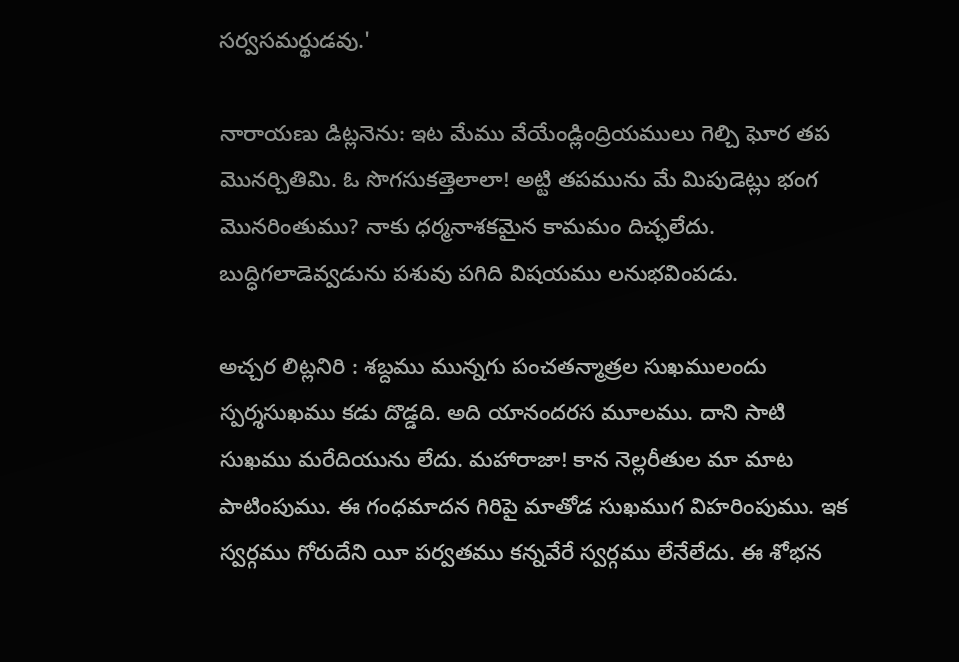సర్వసమర్థుడవు.'

నారాయణు డిట్లనెను: ఇట మేము వేయేండ్లింద్రియములు గెల్చి ఘోర తప మొనర్చితిమి. ఓ సొగసుకత్తెలాలా! అట్టి తపమును మే మిపుడెట్లు భంగ మొనరింతుము? నాకు ధర్మనాశకమైన కామమం దిచ్ఛలేదు. బుద్ధిగలాడెవ్వడును పశువు పగిది విషయము లనుభవింపడు.

అచ్చర లిట్లనిరి : శబ్దము మున్నగు పంచతన్మాత్రల సుఖములందు స్పర్శసుఖము కడు దొడ్డది. అది యానందరస మూలము. దాని సాటి సుఖము మరేదియును లేదు. మహారాజా! కాన నెల్లరీతుల మా మాట పాటింపుము. ఈ గంధమాదన గిరిపై మాతోడ సుఖముగ విహరింపుము. ఇక స్వర్గము గోరుదేని యీ పర్వతము కన్నవేరే స్వర్గము లేనేలేదు. ఈ శోభన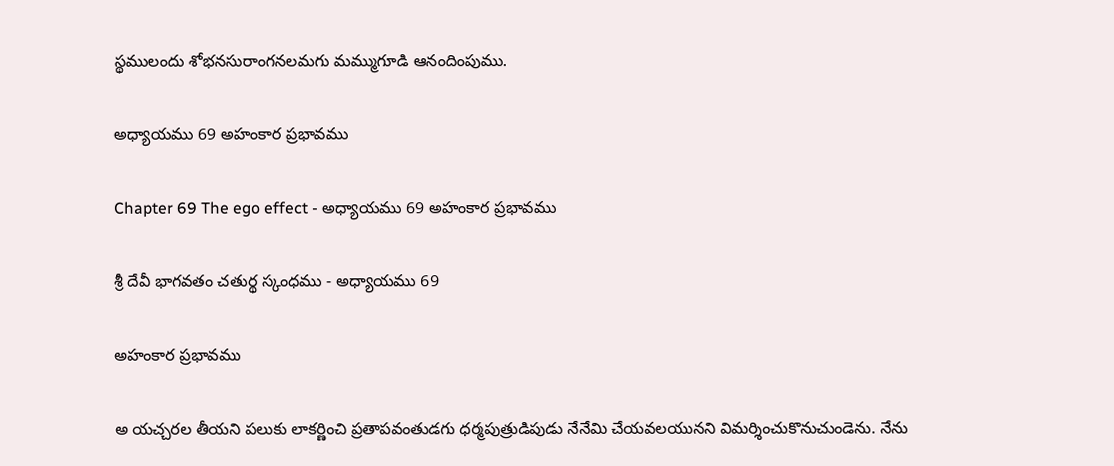స్థములందు శోభనసురాంగనలమగు మమ్ముగూడి ఆనందింపుము.

అధ్యాయము 69 అహంకార ప్రభావము

Chapter 69 The ego effect - అధ్యాయము 69 అహంకార ప్రభావము

శ్రీ దేవీ భాగవతం చతుర్థ స్కంధము - అధ్యాయము 69

అహంకార ప్రభావము

అ యచ్చరల తీయని పలుకు లాకర్ణించి ప్రతాపవంతుడగు ధర్మపుత్రుడిపుడు నేనేమి చేయవలయునని విమర్శించుకొనుచుండెను. నేను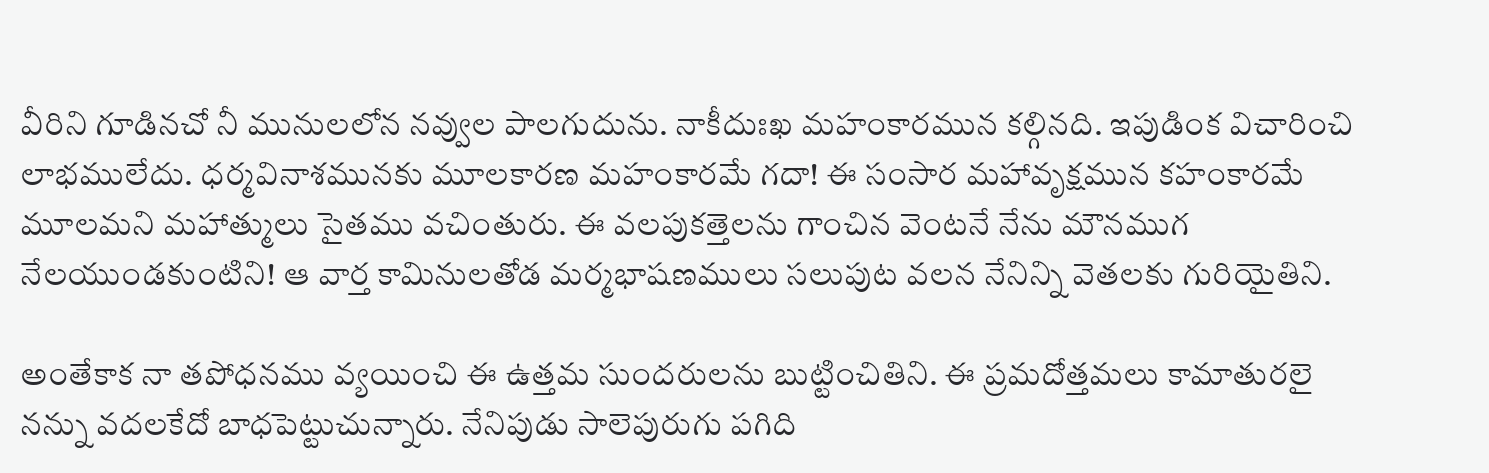వీరిని గూడినచో నీ మునులలోన నవ్వుల పాలగుదును. నాకీదుఃఖ మహంకారమున కల్గినది. ఇపుడింక విచారించి లాభములేదు. ధర్మవినాశమునకు మూలకారణ మహంకారమే గదా! ఈ సంసార మహావృక్షమున కహంకారమే మూలమని మహాత్ములు సైతము వచింతురు. ఈ వలపుకత్తెలను గాంచిన వెంటనే నేను మౌనముగ నేలయుండకుంటిని! ఆ వార్త కామినులతోడ మర్మభాషణములు సలుపుట వలన నేనిన్ని వెతలకు గురియైతిని.

అంతేకాక నా తపోధనము వ్యయించి ఈ ఉత్తమ సుందరులను బుట్టించితిని. ఈ ప్రమదోత్తమలు కామాతురలై నన్ను వదలకేదో బాధపెట్టుచున్నారు. నేనిపుడు సాలెపురుగు పగిది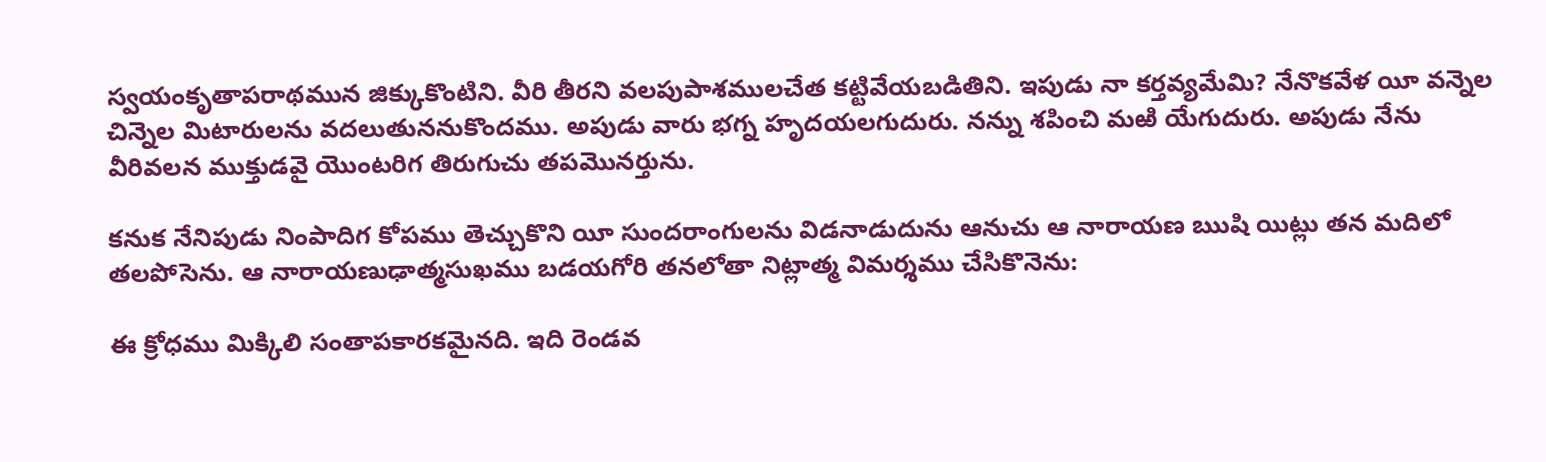స్వయంకృతాపరాథమున జిక్కుకొంటిని. వీరి తీరని వలపుపాశములచేత కట్టివేయబడితిని. ఇపుడు నా కర్తవ్యమేమి? నేనొకవేళ యీ వన్నెల చిన్నెల మిటారులను వదలుతుననుకొందము. అపుడు వారు భగ్న హృదయలగుదురు. నన్ను శపించి మఱి యేగుదురు. అపుడు నేను వీరివలన ముక్తుడవై యొంటరిగ తిరుగుచు తపమొనర్తును.

కనుక నేనిపుడు నింపాదిగ కోపము తెచ్చుకొని యీ సుందరాంగులను విడనాడుదును ఆనుచు ఆ నారాయణ ఋషి యిట్లు తన మదిలో తలపోసెను. ఆ నారాయణుఢాత్మసుఖము బడయగోరి తనలోతా నిట్లాత్మ విమర్శము చేసికొనెను:

ఈ క్రోధము మిక్కిలి సంతాపకారకమైనది. ఇది రెండవ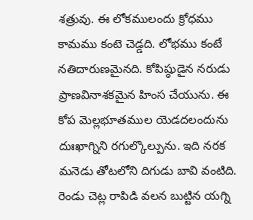శత్రువు. ఈ లోకములందు క్రోధము కామము కంటె చెడ్డది. లోభము కంటే నతిదారుణమైనది. కోపిష్ఠుడైన నరుడు ప్రాణవినాశకమైన హింస చేయును. ఈ కోప మెల్లభూతముల యెడదలందును దుఃఖాగ్నిని రగుల్కొల్పును. ఇది నరక మనెడు తోటలోని దిగుడు బావి వంటిది. రెండు చెట్ల రాపిడి వలన బుట్టిన యగ్ని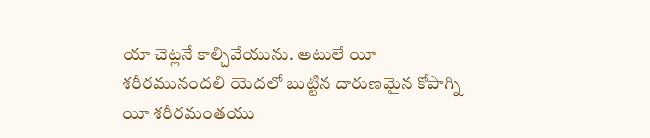యా చెట్లనే కాల్చివేయును. అటులే యీ శరీరమునందలి యెదలో బుట్టిన దారుణమైన కోపాగ్ని యీ శరీరమంతయు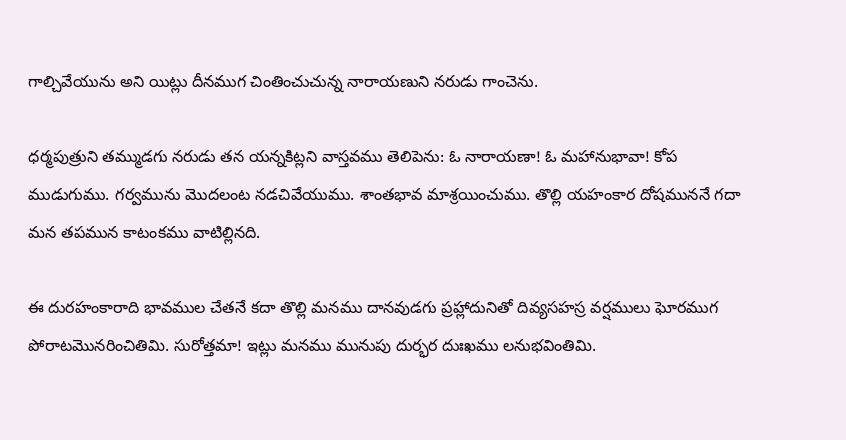గాల్చివేయును అని యిట్లు దీనముగ చింతించుచున్న నారాయణుని నరుడు గాంచెను.

ధర్మపుత్రుని తమ్ముడగు నరుడు తన యన్నకిట్లని వాస్తవము తెలిపెను: ఓ నారాయణా! ఓ మహానుభావా! కోప ముడుగుము. గర్వమును మొదలంట నడచివేయుము. శాంతభావ మాశ్రయించుము. తొల్లి యహంకార దోషముననే గదా మన తపమున కాటంకము వాటిల్లినది.

ఈ దురహంకారాది భావముల చేతనే కదా తొల్లి మనము దానవుడగు ప్రహ్లాదునితో దివ్యసహస్ర వర్షములు ఘోరముగ పోరాటమొనరించితిమి. సురోత్తమా! ఇట్లు మనము మునుపు దుర్భర దుఃఖము లనుభవింతిమి.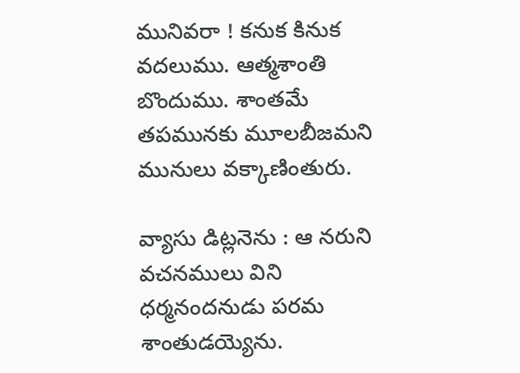మునివరా ! కనుక కినుక వదలుము. ఆత్మశాంతి బొందుము. శాంతమే తపమునకు మూలబీజమని మునులు వక్కాణింతురు.

వ్యాసు డిట్లనెను : ఆ నరుని వచనములు విని ధర్మనందనుడు పరమ శాంతుడయ్యెను.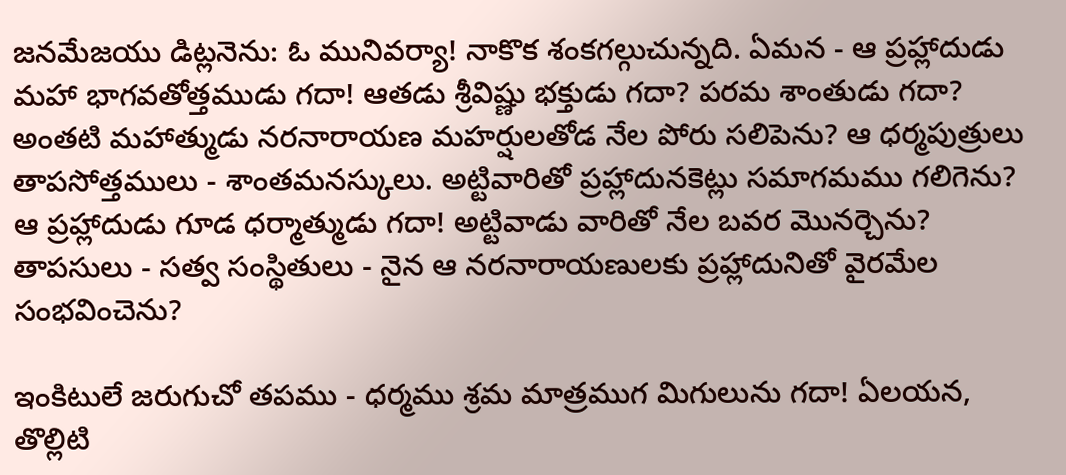జనమేజయు డిట్లనెను: ఓ మునివర్యా! నాకొక శంకగల్గుచున్నది. ఏమన - ఆ ప్రహ్లాదుడు మహా భాగవతోత్తముడు గదా! ఆతడు శ్రీవిష్ణు భక్తుడు గదా? పరమ శాంతుడు గదా? అంతటి మహాత్ముడు నరనారాయణ మహర్షులతోడ నేల పోరు సలిపెను? ఆ ధర్మపుత్రులు తాపసోత్తములు - శాంతమనస్కులు. అట్టివారితో ప్రహ్లాదునకెట్లు సమాగమము గలిగెను? ఆ ప్రహ్లాదుడు గూడ ధర్మాత్ముడు గదా! అట్టివాడు వారితో నేల బవర మొనర్చెను? తాపసులు - సత్వ సంస్థితులు - నైన ఆ నరనారాయణులకు ప్రహ్లాదునితో వైరమేల సంభవించెను?

ఇంకిటులే జరుగుచో తపము - ధర్మము శ్రమ మాత్రముగ మిగులును గదా! ఏలయన, తొల్లిటి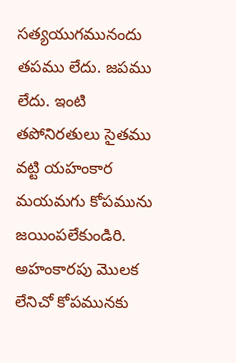సత్యయుగమునందు తపము లేదు. జపము లేదు. ఇంటి తపోనిరతులు సైతము వట్టి యహంకార మయమగు కోపమును జయింపలేకుండిరి. అహంకారపు మొలక లేనిచో కోపమునకు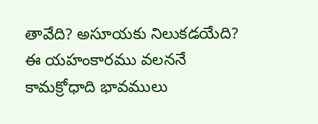తావేది? అసూయకు నిలుకడయేది? ఈ యహంకారము వలననే కామక్రోధాది భావములు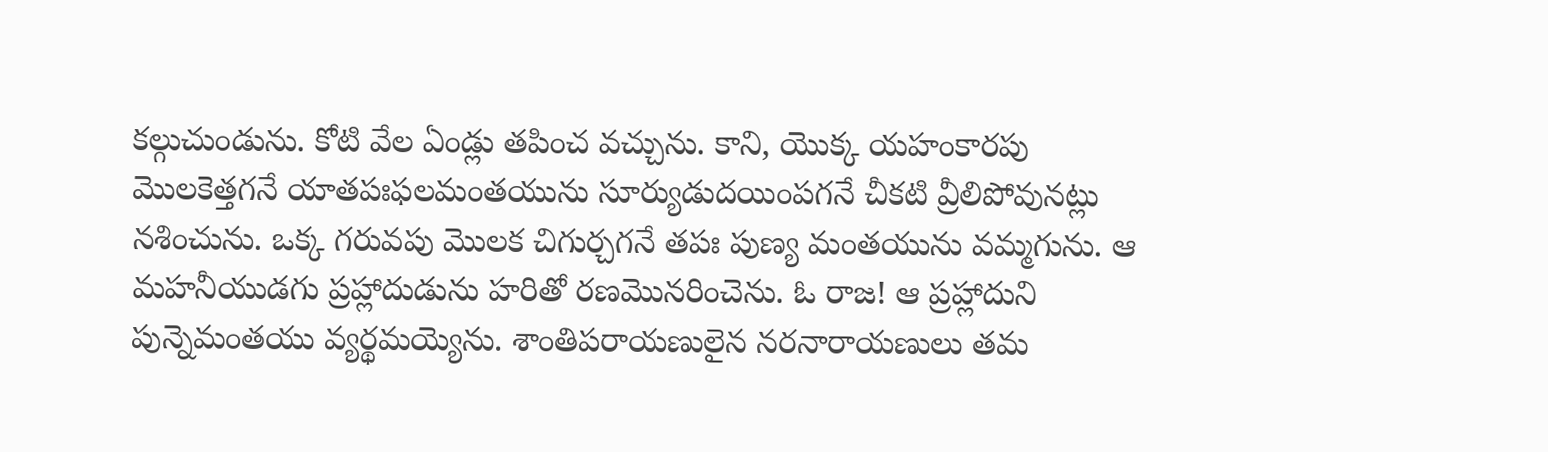కల్గుచుండును. కోటి వేల ఏండ్లు తపించ వచ్చును. కాని, యొక్క యహంకారపు మొలకెత్తగనే యాతపఃఫలమంతయును సూర్యుడుదయింపగనే చీకటి వ్రీలిపోవునట్లు నశించును. ఒక్క గరువపు మొలక చిగుర్చగనే తపః పుణ్య మంతయును వమ్మగును. ఆ మహనీయుడగు ప్రహ్లాదుడును హరితో రణమొనరించెను. ఓ రాజ! ఆ ప్రహ్లాదుని పున్నెమంతయు వ్యర్థమయ్యెను. శాంతిపరాయణులైన నరనారాయణులు తమ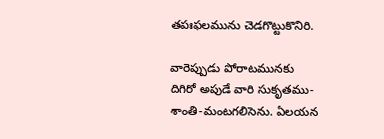తపఃఫలమును చెడగొట్టుకొనిరి.

వారెప్పుడు పోరాటమునకు దిగిరో అపుడే వారి సుకృతము-శాంతి-మంటగలిసెను. ఏలయన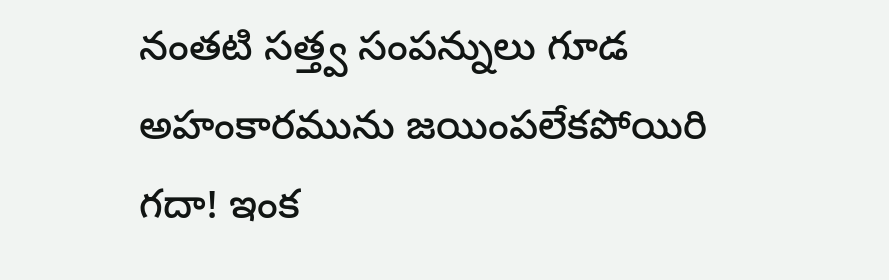నంతటి సత్త్వ సంపన్నులు గూడ అహంకారమును జయింపలేకపోయిరి గదా! ఇంక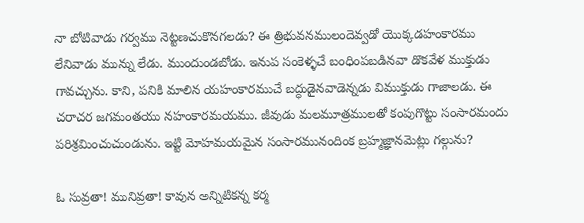నా బోటివాడు గర్వము నెట్టణచుకొనగలడు? ఈ త్రిభువనములందెవ్వడో యొక్కడహంకారము లేనివాడు మున్ను లేడు. ముందుండబోడు. ఇనుప సంకెళ్ళచే బంధింపబడినవా డొకవేళ ముక్తుడు గావచ్చును. కాని, పనికి మాలిన యహంకారముచే బద్ధుడైనవాడెన్నడు విముక్తుడు గాజాలడు. ఈ చరాచర జగమంతయు నహంకారమయము. జీవుడు మలమూత్రములతో కంపుగొట్టు సంసారమందు పరిశ్రమించుచుండును. ఇట్టి మోహమయమైన సంసారమునందింక బ్రహ్మజ్ఞానమెట్లు గల్గును?

ఓ సువ్రతా! మునివ్రతా! కావున అన్నిటికన్న కర్మ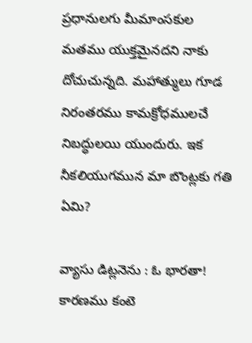ప్రధానులగు మీమాంసకుల మతము యుక్తమైనదని నాకు దోచుచున్నది. మహాత్ములు గూడ నిరంతరము కామక్రోధములచే నిబద్ధులయి యుందురు. ఇక నీకలియుగమున మా బొంట్లకు గతి ఏమి?

వ్యాసు డిట్లనెను : ఓ భారతా! కారణము కంటె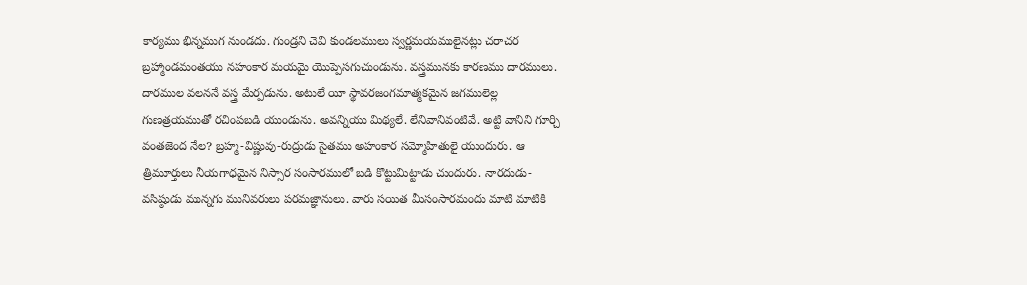కార్యము భిన్నముగ నుండదు. గుండ్రని చెవి కుండలములు స్వర్ణమయములైనట్లు చరాచర బ్రహ్మాండమంతయు నహంకార మయమై యొప్పెసగుచుండును. వస్త్రమునకు కారణము దారములు. దారముల వలననే వస్త్ర మేర్పడును. అటులే యీ స్థావరజంగమాత్మకమైన జగములెల్ల గుణత్రయముతో రచింపబడి యుండును. అవన్నియు మిథ్యలే. లేనివానివంటివే. అట్టి వానిని గూర్చి వంతజెంద నేల? బ్రహ్మ-విష్ణువు-రుద్రుడు సైతము అహంకార సమ్మోహితులై యుందురు. ఆ త్రిమూర్తులు నీయగాధమైన నిస్సార సంసారములో బడి కొట్టుమిట్టాడు చుందురు. నారదుడు-వసిష్ఠుడు మున్నగు మునివరులు పరమజ్ఞానులు. వారు సయిత మీసంసారమందు మాటి మాటికి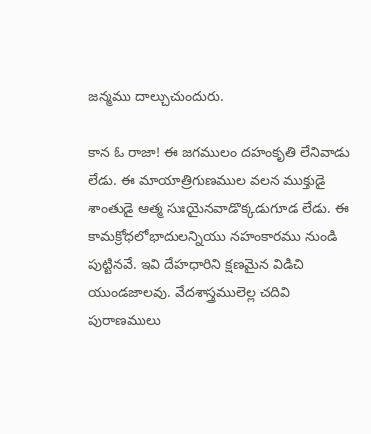జన్మము దాల్చుచుందురు.

కాన ఓ రాజా! ఈ జగములం దహంకృతి లేనివాడు లేడు. ఈ మాయాత్రిగుణముల వలన ముక్తుడై శాంతుడై ఆత్మ సుఃయైనవాడొక్కడుగూడ లేడు. ఈ కామక్రోధలోభాదులన్నియు నహంకారము నుండి పుట్టినవే. ఇవి దేహధారిని క్షణమైన విడిచి యుండజాలవు. వేదశాస్త్రములెల్ల చదివి పురాణములు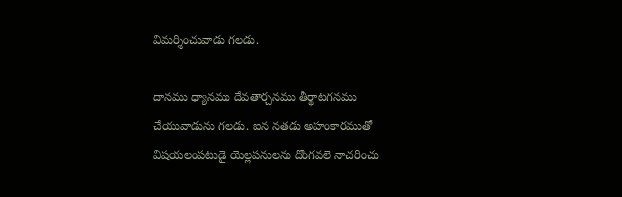విమర్శించువాడు గలడు.

దానము ధ్యానము దేవతార్చనము తీర్థాటగనము చేయువాడును గలడు. ఐన నతడు అహంకారముతో విషయలంపటుడై యెల్లపనులను దొంగవలె నాచరించు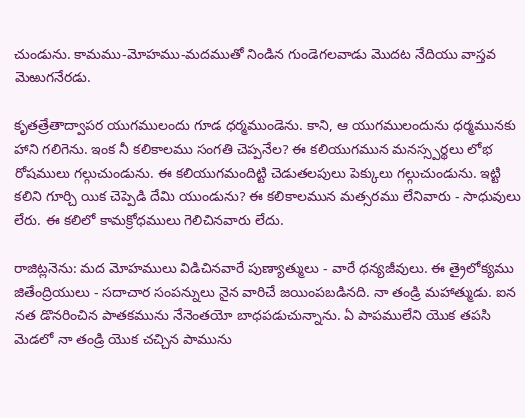చుండును. కామము-మోహము-మదముతో నిండిన గుండెగలవాడు మొదట నేదియు వాస్తవ మెఱుగనేరడు.

కృతత్రేతాద్వాపర యుగములందు గూడ ధర్మముండెను. కాని, ఆ యుగములందును ధర్మమునకు హాని గలిగెను. ఇంక నీ కలికాలము సంగతి చెప్పనేల? ఈ కలియుగమున మనస్స్పర్థలు లోభ రోషములు గల్గుచుండును. ఈ కలియుగమందిట్టి చెడుతలపులు పెక్కులు గల్గుచుండును. ఇట్టి కలిని గూర్చి యిక చెప్పెడి దేమి యుండును? ఈ కలికాలమున మత్సరము లేనివారు - సాధువులు లేరు. ఈ కలిలో కామక్రోధములు గెలిచినవారు లేదు.

రాజిట్లనెను: మద మోహములు విడిచినవారే పుణ్యాత్ములు - వారే ధన్యజీవులు. ఈ త్రైలోక్యము జితేంద్రియులు - సదాచార సంపన్నులు నైన వారిచే జయింపబడినది. నా తండ్రి మహాత్ముడు. ఐన నత డొనరించిన పాతకమును నేనెంతయో బాధపడుచున్నాను. ఏ పాపములేని యొక తపసి మెడలో నా తండ్రి యొక చచ్చిన పామును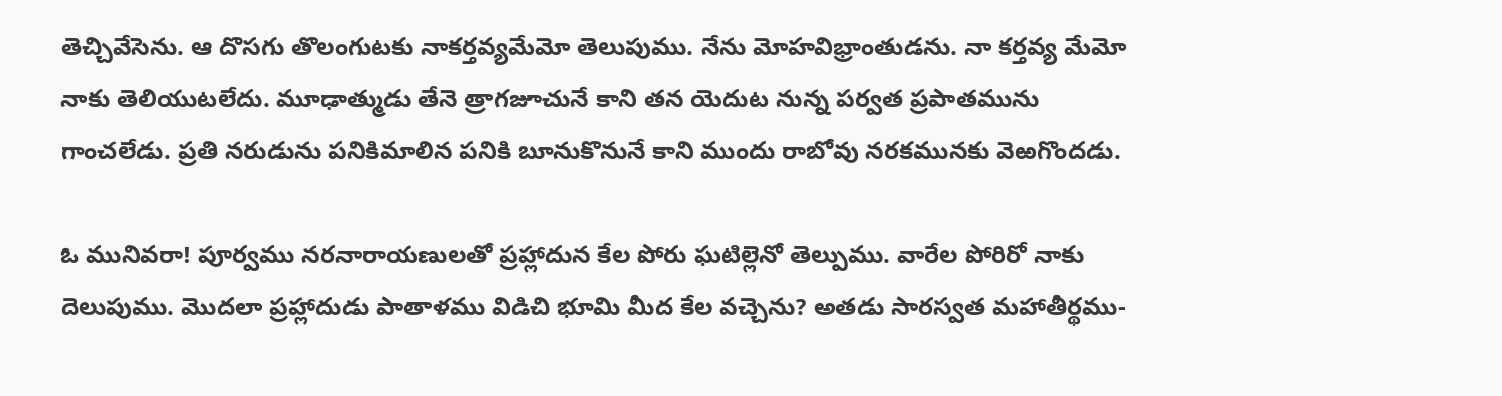తెచ్చివేసెను. ఆ దొసగు తొలంగుటకు నాకర్తవ్యమేమో తెలుపుము. నేను మోహవిభ్రాంతుడను. నా కర్తవ్య మేమో నాకు తెలియుటలేదు. మూఢాత్ముడు తేనె త్రాగజూచునే కాని తన యెదుట నున్న పర్వత ప్రపాతమును గాంచలేడు. ప్రతి నరుడును పనికిమాలిన పనికి బూనుకొనునే కాని ముందు రాబోవు నరకమునకు వెఱగొందడు.

ఓ మునివరా! పూర్వము నరనారాయణులతో ప్రహ్లాదున కేల పోరు ఘటిల్లెనో తెల్పుము. వారేల పోరిరో నాకు దెలుపుము. మొదలా ప్రహ్లాదుడు పాతాళము విడిచి భూమి మీద కేల వచ్చెను? అతడు సారస్వత మహాతీర్థము-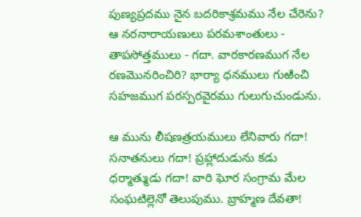పుణ్యప్రదము నైన బదరికాశ్రమము నేల చేరెను? ఆ నరనారాయణులు పరమశాంతులు - తాపసోత్తములు - గదా. వారకారణముగ నేల రణమొనరించిరి? భార్యా ధనములు గుఱించి సహజముగ పరస్పరవైరము గులుగుచుండును.

ఆ మును లీషణత్రయములు లేనివారు గదా! సనాతనులు గదా! ప్రహ్లాదుడును కడు ధర్మాత్ముడు గదా! వారి ఘోర సంగ్రామ మేల సంఘటిల్లెనో తెలుపుము. బ్రాహ్మణ దేవతా!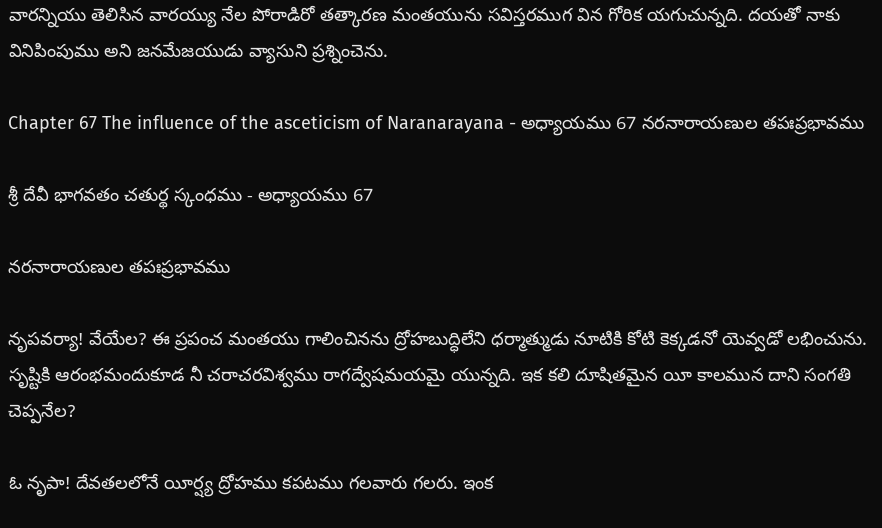వారన్నియు తెలిసిన వారయ్యు నేల పోరాడిరో తత్కారణ మంతయును సవిస్తరముగ విన గోరిక యగుచున్నది. దయతో నాకు వినిపింపుము అని జనమేజయుడు వ్యాసుని ప్రశ్నించెను.

Chapter 67 The influence of the asceticism of Naranarayana - అధ్యాయము 67 నరనారాయణుల తపఃప్రభావము

శ్రీ దేవీ భాగవతం చతుర్థ స్కంధము - అధ్యాయము 67

నరనారాయణుల తపఃప్రభావము

నృపవర్యా! వేయేల? ఈ ప్రపంచ మంతయు గాలించినను ద్రోహబుద్ధిలేని ధర్మాత్ముడు నూటికి కోటి కెక్కడనో యెవ్వడో లభించును. సృష్టికి ఆరంభమందుకూడ నీ చరాచరవిశ్వము రాగద్వేషమయమై యున్నది. ఇక కలి దూషితమైన యీ కాలమున దాని సంగతి చెప్పనేల?

ఓ నృపా! దేవతలలోనే యీర్ష్య ద్రోహము కపటము గలవారు గలరు. ఇంక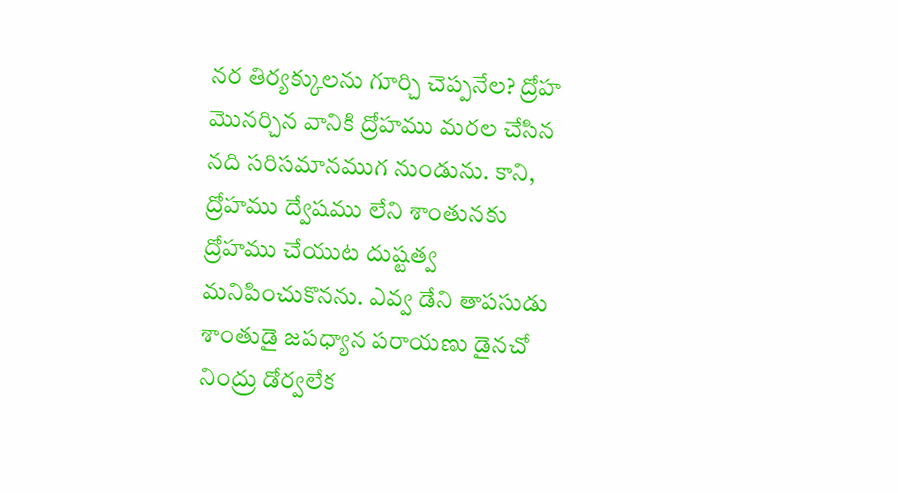నర తిర్యక్కులను గూర్చి చెప్పనేల? ద్రోహ మొనర్చిన వానికి ద్రోహము మరల చేసిన నది సరిసమానముగ నుండును. కాని, ద్రోహము ద్వేషము లేని శాంతునకు ద్రోహము చేయుట దుష్టత్వ మనిపించుకొనను. ఎవ్వ డేని తాపసుడు శాంతుడై జపధ్యాన పరాయణు డైనచో నింద్రు డోర్వలేక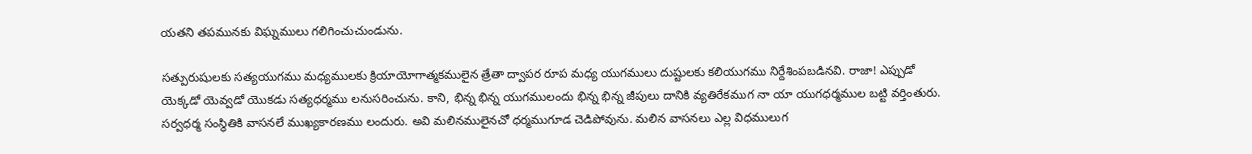యతని తపమునకు విఘ్నములు గలిగించుచుండును.

సత్పురుషులకు సత్యయుగము మధ్యములకు క్రియాయోగాత్మకములైన త్రేతా ద్వాపర రూప మధ్య యుగములు దుష్టులకు కలియుగము నిర్దేశింపబడినవి. రాజా! ఎప్పుడో యెక్కడో యెవ్వడో యొకడు సత్యధర్మము లనుసరించును. కాని, భిన్న భిన్న యుగములందు భిన్న భిన్న జీపులు దానికి వ్యతిరేకముగ నా యా యుగధర్మముల బట్టి వర్తింతురు. సర్వధర్మ సంస్థితికి వాసనలే ముఖ్యకారణము లందురు. అవి మలినములైనచో ధర్మముగూడ చెడిపోవును. మలిన వాసనలు ఎల్ల విధములుగ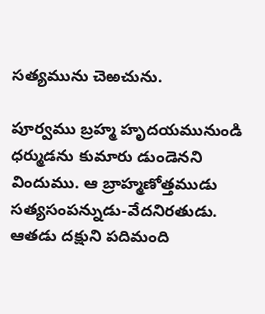సత్యమును చెఱచును.

పూర్వము బ్రహ్మ హృదయమునుండి ధర్ముడను కుమారు డుండెనని విందుము. ఆ బ్రాహ్మణోత్తముడు సత్యసంపన్నుడు-వేదనిరతుడు. ఆతడు దక్షుని పదిమంది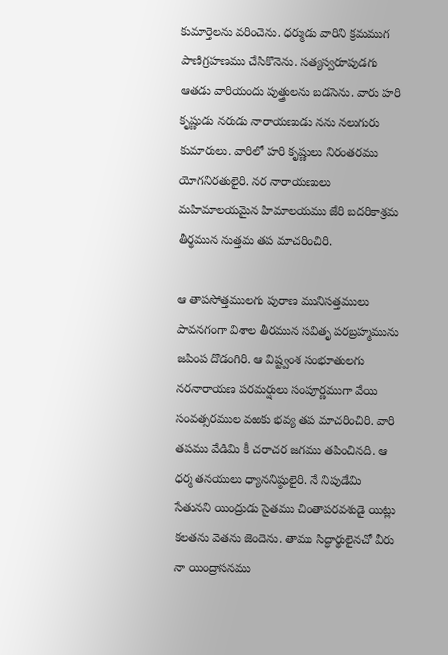కుమార్తెలను వరించెను. ధర్ముడు వారిని క్రమముగ పాణిగ్రహణము చేసికొనెను. సత్యస్వరూపుడగు ఆతడు వారియందు పుత్త్రులను బడసెను. వారు హరి కృష్ణుడు నరుడు నారాయణుడు నను నలుగురు కుమారులు. వారిలో హరి కృష్ణులు నిరంతరము యోగనిరతులైరి. నర నారాయణులు మహిమాలయమైన హిమాలయము జేరి బదరికాశ్రమ తీర్థమున నుత్తమ తప మాచరించిరి.

ఆ తాపసోత్తములగు పురాణ మునిసత్తములు పావనగంగా విశాల తీరమున సవితృ పరబ్రహ్మమును జపింప దొడంగిరి. ఆ విష్ట్వంశ సంభూతులగు నరనారాయణ పరమర్షులు సంపూర్ణముగా వేయి సంవత్సరముల వఱకు భవ్య తప మాచరించిరి. వారి తపము వేడిమి కీ చరాచర జగము తపించినది. ఆ ధర్మ తనయులు ధ్యాననిష్ఠులైరి. నే నిపుడేమి సేతునని యింద్రుడు సైతము చింతాపరవశుడై యిట్లు కలతను వెతను జెందెను. తాము సిద్ధార్థులైనచో వీరు నా యింద్రాసనము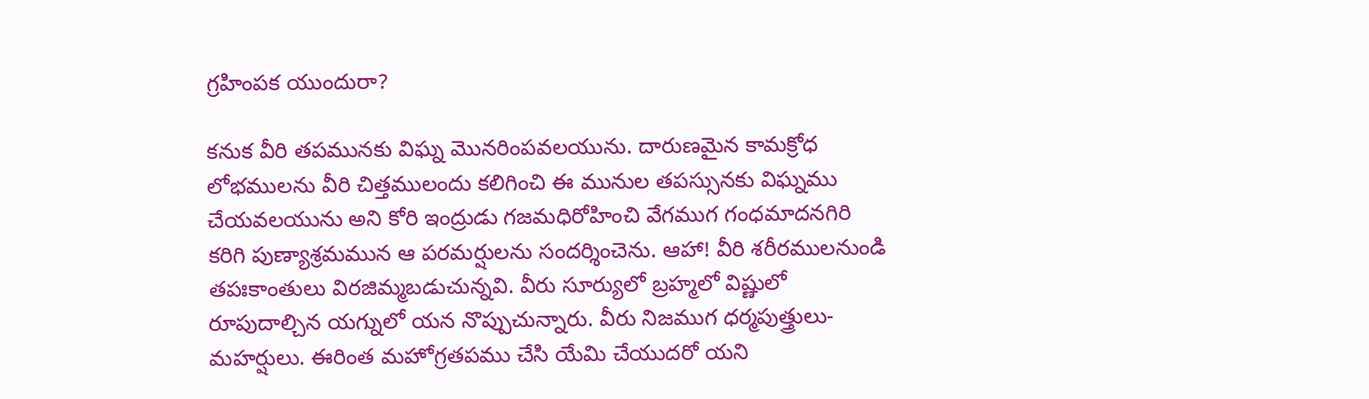గ్రహింపక యుందురా?

కనుక వీరి తపమునకు విఘ్న మొనరింపవలయును. దారుణమైన కామక్రోధ లోభములను వీరి చిత్తములందు కలిగించి ఈ మునుల తపస్సునకు విఘ్నము చేయవలయును అని కోరి ఇంద్రుడు గజమధిరోహించి వేగముగ గంధమాదనగిరి కరిగి పుణ్యాశ్రమమున ఆ పరమర్షులను సందర్శించెను. ఆహా! వీరి శరీరములనుండి తపఃకాంతులు విరజిమ్మబడుచున్నవి. వీరు సూర్యులో బ్రహ్మలో విష్ణులో రూపుదాల్చిన యగ్నులో యన నొప్పుచున్నారు. వీరు నిజముగ ధర్మపుత్త్రులు-మహర్షులు. ఈరింత మహోగ్రతపము చేసి యేమి చేయుదరో యని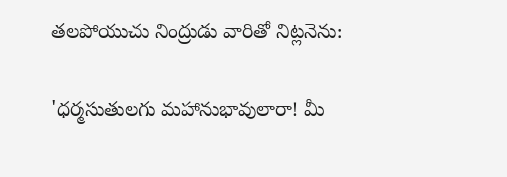తలపోయుచు నింద్రుడు వారితో నిట్లనెను:

'ధర్మసుతులగు మహానుభావులారా! మీ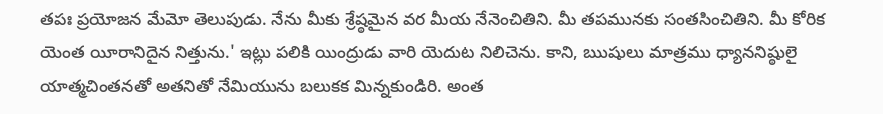తపః ప్రయోజన మేమో తెలుపుడు. నేను మీకు శ్రేష్ఠమైన వర మీయ నేనెంచితిని. మీ తపమునకు సంతసించితిని. మీ కోరిక యెంత యీరానిదైన నిత్తును.' ఇట్లు పలికి యింద్రుడు వారి యెదుట నిలిచెను. కాని, ఋషులు మాత్రము ధ్యాననిష్ఠులై యాత్మచింతనతో అతనితో నేమియును బలుకక మిన్నకుండిరి. అంత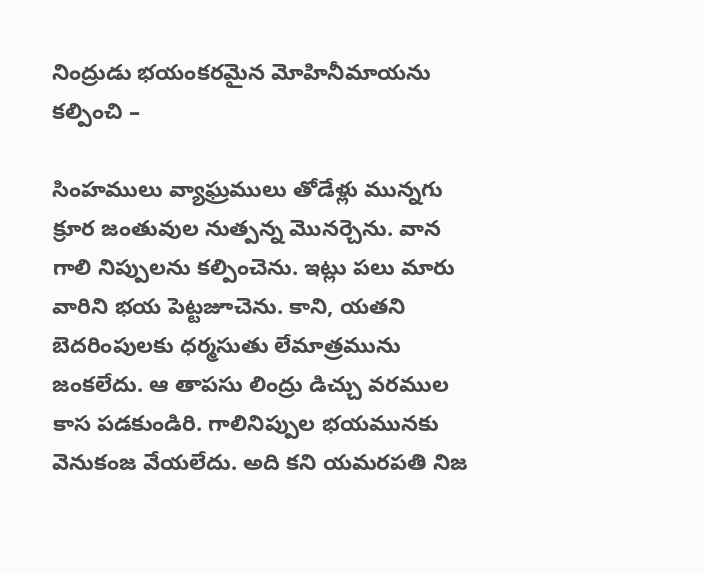నింద్రుడు భయంకరమైన మోహినీమాయను కల్పించి –

సింహములు వ్యాఘ్రములు తోడేళ్లు మున్నగు క్రూర జంతువుల నుత్పన్న మొనర్చెను. వాన గాలి నిప్పులను కల్పించెను. ఇట్లు పలు మారు వారిని భయ పెట్టజూచెను. కాని, యతని బెదరింపులకు ధర్మసుతు లేమాత్రమును జంకలేదు. ఆ తాపసు లింద్రు డిచ్చు వరముల కాస పడకుండిరి. గాలినిప్పుల భయమునకు వెనుకంజ వేయలేదు. అది కని యమరపతి నిజ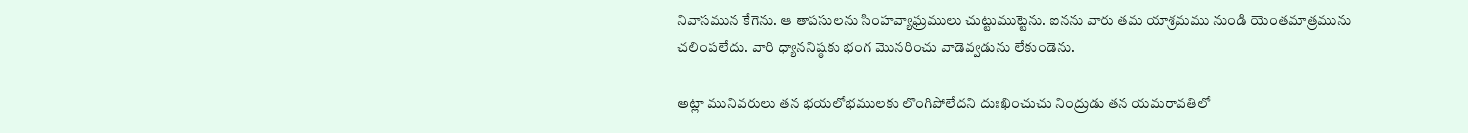నివాసమున కేగెను. ఆ తాపసులను సింహవ్యాఘ్రములు చుట్టుముట్టెను. ఐనను వారు తమ యాశ్రమము నుండి యెంతమాత్రమును చలింపలేదు. వారి ధ్యాననిష్ఠకు భంగ మొనరించు వాడెవ్వడును లేకుండెను.

అట్లా మునివరులు తన భయలోభములకు లొంగిపోలేదని దుఃఖించుచు నింద్రుడు తన యమరావతిలో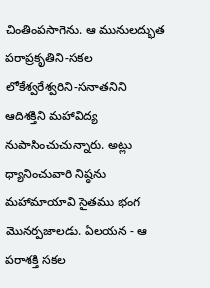చింతింపసాగెను. ఆ మునులద్భుత పరాప్రకృతిని-సకల లోకేశ్వరేశ్వరిని-సనాతనిని ఆదిశక్తిని మహావిద్య నుపాసించుచున్నారు. అట్లు ధ్యానించువారి నిష్ఠను మహామాయావి సైతము భంగ మొనర్పజాలడు. ఏలయన - ఆ పరాశక్తి సకల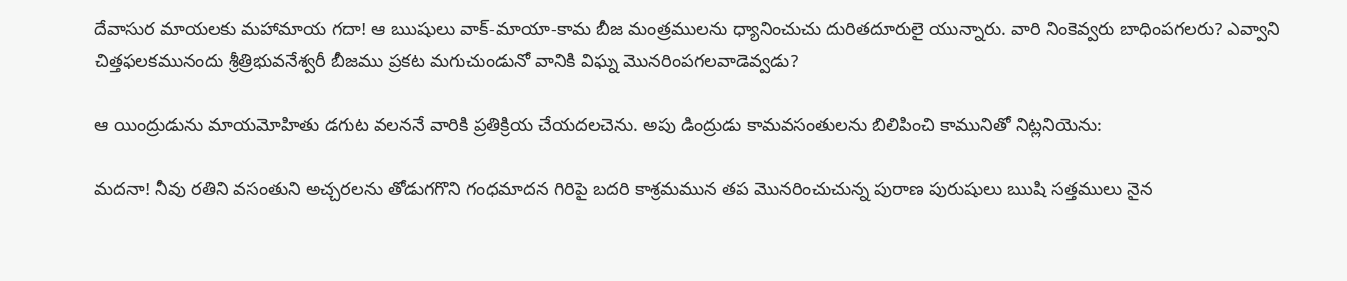దేవాసుర మాయలకు మహామాయ గదా! ఆ ఋషులు వాక్‌-మాయా-కామ బీజ మంత్రములను ధ్యానించుచు దురితదూరులై యున్నారు. వారి నింకెవ్వరు బాధింపగలరు? ఎవ్వాని చిత్తఫలకమునందు శ్రీత్రిభువనేశ్వరీ బీజము ప్రకట మగుచుండునో వానికి విఘ్న మొనరింపగలవాడెవ్వడు?

ఆ యింద్రుడును మాయమోహితు డగుట వలననే వారికి ప్రతిక్రియ చేయదలచెను. అపు డింద్రుడు కామవసంతులను బిలిపించి కామునితో నిట్లనియెను:

మదనా! నీవు రతిని వసంతుని అచ్చరలను తోడుగగొని గంధమాదన గిరిపై బదరి కాశ్రమమున తప మొనరించుచున్న పురాణ పురుషులు ఋషి సత్తములు నైన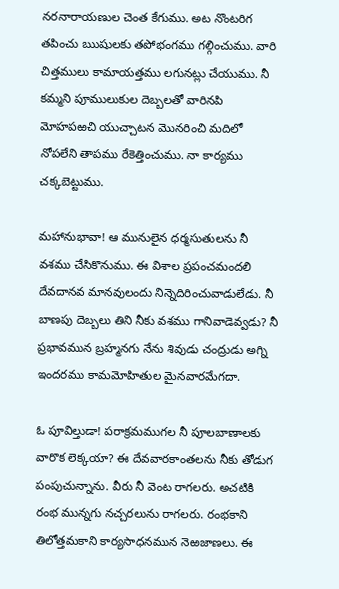నరనారాయణుల చెంత కేగుము. అట నొంటరిగ తపించు ఋషులకు తపోభంగము గల్గించుము. వారి చిత్తములు కామాయత్తము లగునట్లు చేయుము. నీ కమ్మని పూములుకుల దెబ్బలతో వారినపి మోహపఱచి యుచ్చాటన మొనరించి మదిలో నోపలేని తాపము రేకెత్తించుము. నా కార్యము చక్కబెట్టుము.

మహానుభావా! ఆ మునులైన ధర్మసుతులను నీ వశము చేసికొనుము. ఈ విశాల ప్రపంచమందలి దేవదానవ మానవులందు నిన్నెదిరించువాడులేడు. నీ బాణపు దెబ్బలు తిని నీకు వశము గానివాడెవ్వడు? నీ ప్రభావమున బ్రహ్మనగు నేను శివుడు చంద్రుడు అగ్ని ఇందరము కామమోహితుల మైనవారమేగదా.

ఓ పూవిల్తుడా! పరాక్రమముగల నీ పూలబాణాలకు వారొక లెక్కయా? ఈ దేవవారకాంతలను నీకు తోడుగ పంపుచున్నాను. వీరు నీ వెంట రాగలరు. అచటికి రంభ మున్నగు నచ్చరలును రాగలరు. రంభకాని తిలోత్తమకాని కార్యసాధనమున నెఱజాణలు. ఈ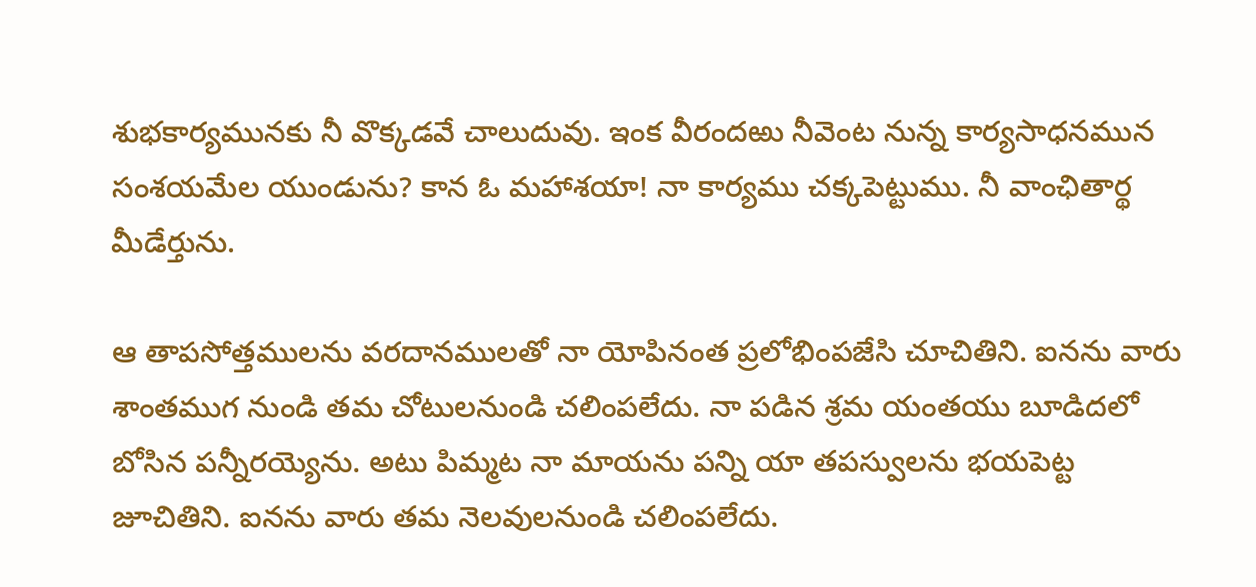శుభకార్యమునకు నీ వొక్కడవే చాలుదువు. ఇంక వీరందఱు నీవెంట నున్న కార్యసాధనమున సంశయమేల యుండును? కాన ఓ మహాశయా! నా కార్యము చక్కపెట్టుము. నీ వాంఛితార్థ మీడేర్తును.

ఆ తాపసోత్తములను వరదానములతో నా యోపినంత ప్రలోభింపజేసి చూచితిని. ఐనను వారు శాంతముగ నుండి తమ చోటులనుండి చలింపలేదు. నా పడిన శ్రమ యంతయు బూడిదలో బోసిన పన్నీరయ్యెను. అటు పిమ్మట నా మాయను పన్ని యా తపస్వులను భయపెట్ట జూచితిని. ఐనను వారు తమ నెలవులనుండి చలింపలేదు.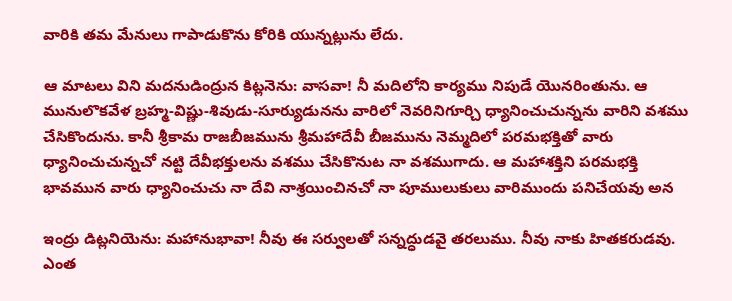వారికి తమ మేనులు గాపాడుకొను కోరికి యున్నట్లును లేదు.

ఆ మాటలు విని మదనుడింద్రున కిట్లనెను: వాసవా! నీ మదిలోని కార్యము నిపుడే యొనరింతును. ఆ మునులొకవేళ బ్రహ్మ-విష్ణు-శివుడు-సూర్యుడునను వారిలో నెవరినిగూర్చి ధ్యానించుచున్నను వారిని వశము చేసికొందును. కానీ శ్రీకామ రాజబీజమును శ్రీమహాదేవీ బీజమును నెమ్మదిలో పరమభక్తితో వారు ధ్యానించుచున్నచో నట్టి దేవీభక్తులను వశము చేసికొనుట నా వశముగాదు. ఆ మహాశక్తిని పరమభక్తి భావమున వారు ధ్యానించుచు నా దేవి నాశ్రయించినచో నా పూములుకులు వారిముందు పనిచేయవు అన

ఇంద్రు డిట్లనియెను: మహానుభావా! నీవు ఈ సర్వులతో సన్నద్ధుడవై తరలుము. నీవు నాకు హితకరుడవు. ఎంత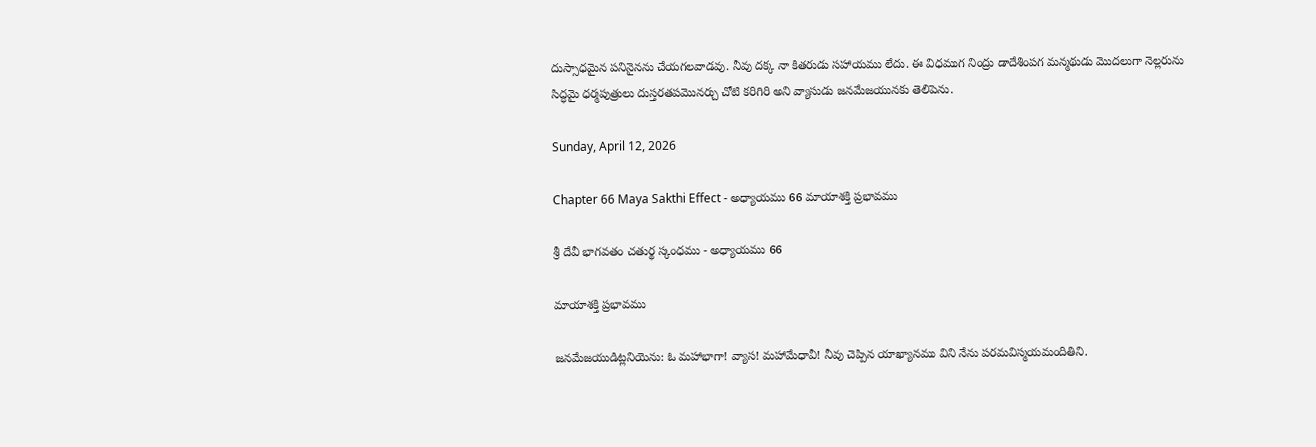దుస్సాధమైన పనినైనను చేయగలవాడవు. నీవు దక్క నా కితరుడు సహాయము లేదు. ఈ విధముగ నింద్రు డాదేశింపగ మన్మథుడు మొదలుగా నెల్లరును సిద్ధమై ధర్మపుత్రులు దుస్తరతపమొనర్చు చోటి కరిగిరి అని వ్యాసుడు జనమేజయునకు తెలిపెను.

Sunday, April 12, 2026

Chapter 66 Maya Sakthi Effect - అధ్యాయము 66 మాయాశక్తి ప్రభావము

శ్రీ దేవీ భాగవతం చతుర్థ స్కంధము - అధ్యాయము 66

మాయాశక్తి ప్రభావము

జనమేజయుడిట్లనియెను: ఓ మహాభాగా! వ్యాస! మహామేధావీ! నీవు చెప్పిన యాఖ్యానము విని నేను పరమవిస్మయమందితిని.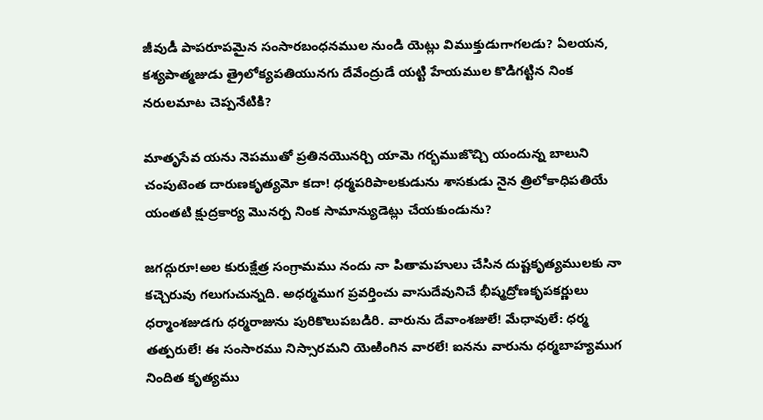జీవుడీ పాపరూపమైన సంసారబంధనముల నుండి యెట్లు విముక్తుడుగాగలడు? ఏలయన, కశ్యపాత్మజుడు త్రైలోక్యపతియునగు దేవేంద్రుడే యట్టి హేయముల కొడిగట్టిన నింక నరులమాట చెప్పనేటికి?

మాతృసేవ యను నెపముతో ప్రతినయొనర్చి యామె గర్భముజొచ్చి యందున్న బాలుని చంపుటెంత దారుణకృత్యమో కదా! ధర్మపరిపాలకుడును శాసకుడు నైన త్రిలోకాధిపతియే యంతటి క్షుద్రకార్య మొనర్ప నింక సామాన్యుడెట్లు చేయకుండును?

జగద్గురూ!అల కురుక్షేత్ర సంగ్రామము నందు నా పితామహులు చేసిన దుష్టకృత్యములకు నా కచ్చెరువు గలుగుచున్నది. అధర్మముగ ప్రవర్తించు వాసుదేవునిచే భీష్మద్రోణకృపకర్ణులు ధర్మాంశజుడగు ధర్మరాజును పురికొలుపబడిరి. వారును దేవాంశజులే! మేధావులే: ధర్మ తత్పరులే! ఈ సంసారము నిస్సారమని యెఱింగిన వారలే! ఐనను వారును ధర్మబాహ్యముగ నిందిత కృత్యము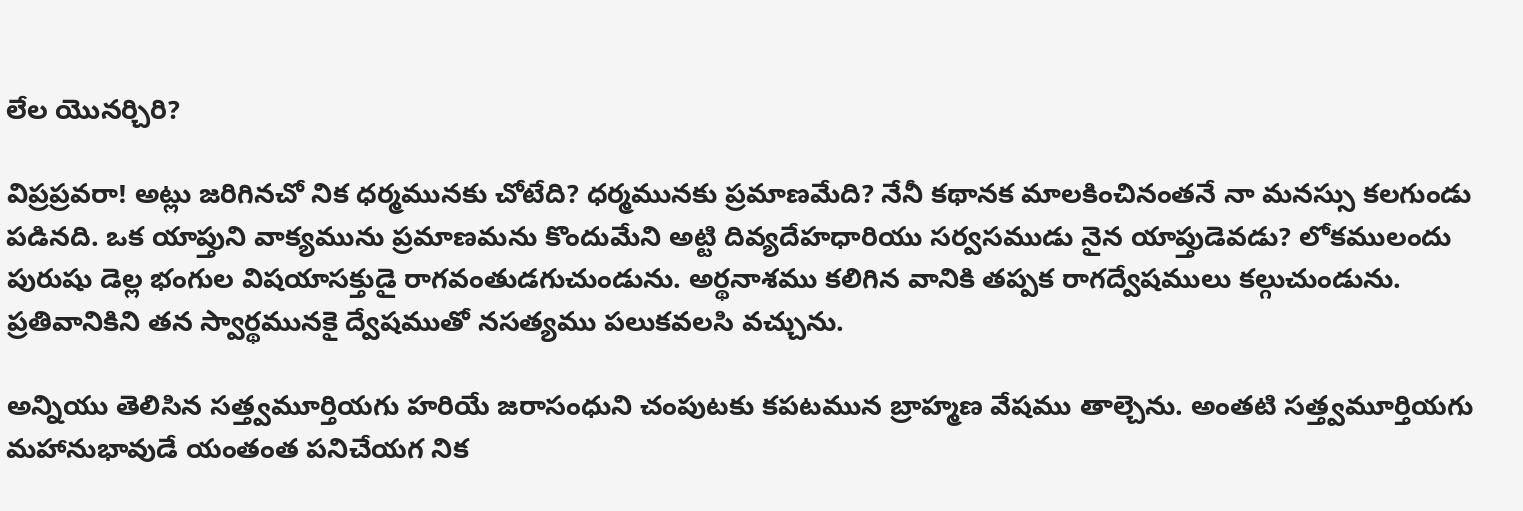లేల యొనర్చిరి?

విప్రప్రవరా! అట్లు జరిగినచో నిక ధర్మమునకు చోటేది? ధర్మమునకు ప్రమాణమేది? నేనీ కథానక మాలకించినంతనే నా మనస్సు కలగుండు పడినది. ఒక యాప్తుని వాక్యమును ప్రమాణమను కొందుమేని అట్టి దివ్యదేహధారియు సర్వసముడు నైన యాప్తుడెవడు? లోకములందు పురుషు డెల్ల భంగుల విషయాసక్తుడై రాగవంతుడగుచుండును. అర్థనాశము కలిగిన వానికి తప్పక రాగద్వేషములు కల్గుచుండును. ప్రతివానికిని తన స్వార్థమునకై ద్వేషముతో నసత్యము పలుకవలసి వచ్చును.

అన్నియు తెలిసిన సత్త్వమూర్తియగు హరియే జరాసంధుని చంపుటకు కపటమున బ్రాహ్మణ వేషము తాల్చెను. అంతటి సత్త్వమూర్తియగు మహానుభావుడే యంతంత పనిచేయగ నిక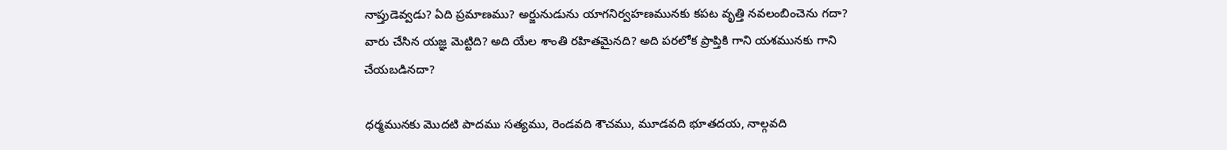నాప్తుడెవ్వడు? ఏది ప్రమాణము? అర్జునుడును యాగనిర్వహణమునకు కపట వృత్తి నవలంబించెను గదా? వారు చేసిన యజ్ఞ మెట్టిది? అది యేల శాంతి రహితమైనది? అది పరలోక ప్రాప్తికి గాని యశమునకు గాని చేయబడినదా?

ధర్మమునకు మొదటి పాదము సత్యము, రెండవది శౌచము, మూడవది భూతదయ, నాల్గవది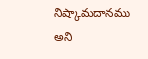నిష్కామదానము అని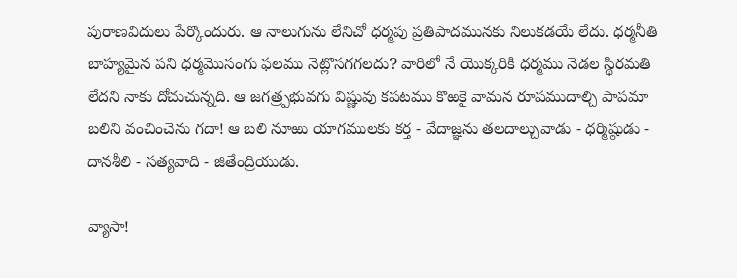పురాణవిదులు పేర్కొందురు. ఆ నాలుగును లేనిచో ధర్మపు ప్రతిపాదమునకు నిలుకడయే లేదు. ధర్మనీతి బాహ్యమైన పని ధర్మమొసంగు ఫలము నెట్లొసగగలదు? వారిలో నే యొక్కరికి ధర్మము నెడల స్థిరమతి లేదని నాకు దోచుచున్నది. ఆ జగత్ర్పభువగు విష్ణువు కపటము కొఱకై వామన రూపముదాల్చి పాపమా బలిని వంచించెను గదా! ఆ బలి నూఱు యాగములకు కర్త - వేదాజ్ఞను తలదాల్చువాడు - ధర్మిష్ఠుడు - దానశీలి - సత్యవాది - జితేంద్రియుడు.

వ్యాసా!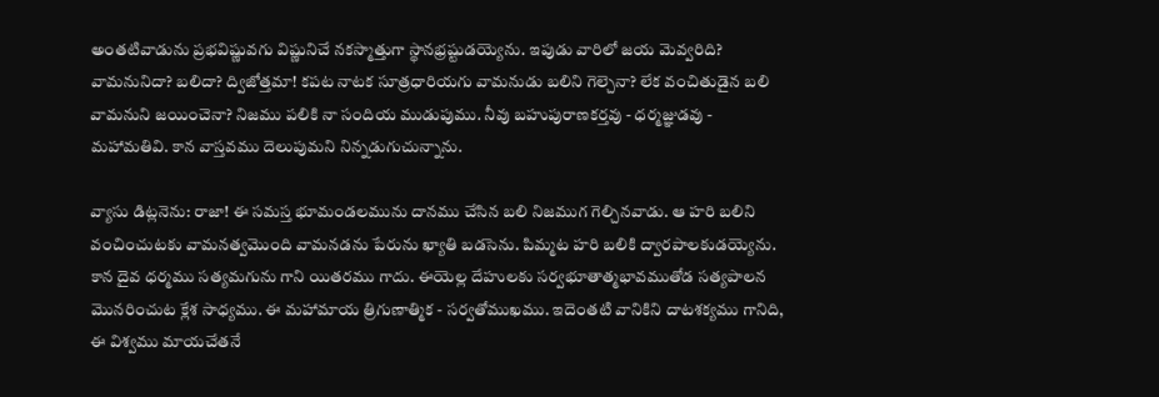అంతటివాడును ప్రభవిష్ణువగు విష్ణునిచే నకస్మాత్తుగా స్థానభ్రష్టుడయ్యెను. ఇపుడు వారిలో జయ మెవ్వరిది? వామనునిదా? బలిదా? ద్విజోత్తమా! కపట నాటక సూత్రధారియగు వామనుడు బలిని గెల్చెనా? లేక వంచితుడైన బలి వామనుని జయించెనా? నిజము పలికి నా సందియ ముడుపుము. నీవు బహుపురాణకర్తవు - ధర్మజ్ఞుడవు - మహామతివి. కాన వాస్తవము దెలుపుమని నిన్నడుగుచున్నాను.

వ్యాసు డిట్లనెను: రాజా! ఈ సమస్త భూమండలమును దానము చేసిన బలి నిజముగ గెల్చినవాడు. ఆ హరి బలిని వంచించుటకు వామనత్వమొంది వామనడను పేరును ఖ్యాతి బడసెను. పిమ్మట హరి బలికి ద్వారపాలకుడయ్యెను. కాన దైవ ధర్మము సత్యమగును గాని యితరము గాదు. ఈయెల్ల దేహులకు సర్వభూతాత్మభావముతోడ సత్యపాలన మొనరించుట క్లేశ సాధ్యము. ఈ మహామాయ త్రిగుణాత్మిక - సర్వతోముఖము. ఇదెంతటి వానికిని దాటశక్యము గానిది, ఈ విశ్వము మాయచేతనే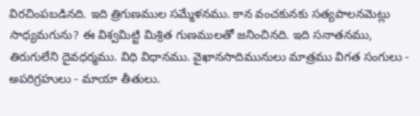విరచింపబడినది. ఇది త్రిగుణముల సమ్మేళనము. కాన వంచకునకు సత్యపాలనమెట్లు సాధ్యమగును? ఈ విశ్వమిట్టి మిశ్రిత గుణములతో జనించినది. ఇది సనాతనము, తిరుగులేని దైవధర్మము. విధి విధానము. వైఖానసాదిమునులు మాత్రము విగత సంగులు - అపరిగ్రహులు - మాయా తీతులు.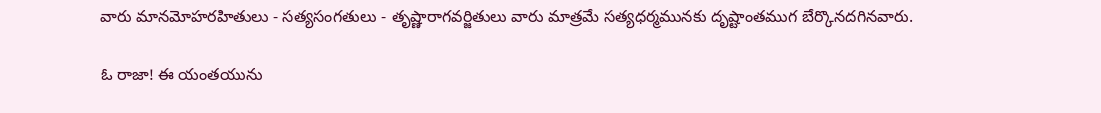వారు మానమోహరహితులు - సత్యసంగతులు - తృష్ణారాగవర్జితులు వారు మాత్రమే సత్యధర్మమునకు దృష్టాంతముగ బేర్కొనదగినవారు.

ఓ రాజా! ఈ యంతయును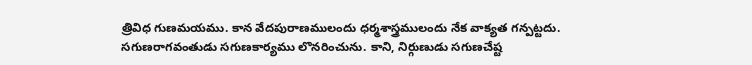త్రివిధ గుణమయము. కాన వేదపురాణములందు ధర్మశాస్త్రములందు నేక వాక్యత గన్పట్టదు. సగుణరాగవంతుడు సగుణకార్యము లొనరించును. కాని, నిర్గుణుడు సగుణచేష్ట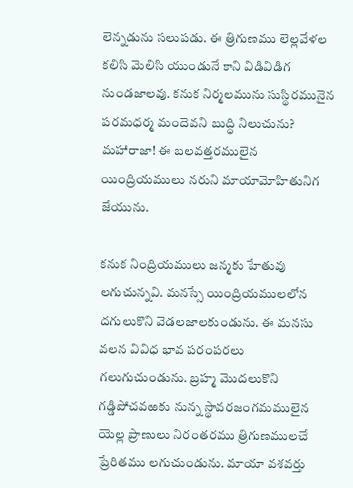లెన్నడును సలుపడు. ఈ త్రిగుణము లెల్లవేళల కలిసి మెలిసి యుండునే కాని విడివిడిగ నుండజాలవు. కనుక నిర్మలమును సుస్థిరమునైన పరమధర్మ మందెవని బుద్ధి నిలుచును? మహారాజా! ఈ బలవత్తరములైన యింద్రియములు నరుని మాయామోహితునిగ జేయును.

కనుక నింద్రియములు జన్మకు హేతువు లగుచున్నవి. మనస్సే యింద్రియములలోన దగులుకొని వెడలజాలకుండును. ఈ మనసు వలన వివిధ భావ పరంపరలు గలుగుచుండును. బ్రహ్మ మొదలుకొని గడ్డిపోచవఱకు నున్న స్థావరజంగమములైన యెల్ల ప్రాణులు నిరంతరము త్రిగుణములచే ప్రేరితము లగుచుండును. మాయా వశవర్తు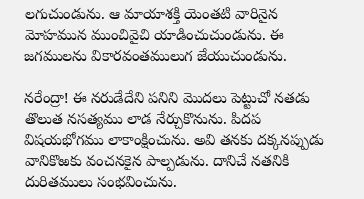లగుచుండును. ఆ మాయాశక్తి యెంతటి వారినైన మోహమున ముంచివైచి యాడించుచుండును. ఈ జగములను వికారవంతములుగ జేయుచుండును.

నరేంద్రా! ఈ నరుడేదేని పనిని మొదలు పెట్టుచో నతడు తొలుత నసత్యము లాడ నేర్చుకొనును. పిదప విషయభోగము లాకాంక్షించును. అవి తనకు దక్కనప్పుడు వానికొఱకు వంచనకైన పాల్పడును. దానిచే నతనికి దురితములు సంభవించును.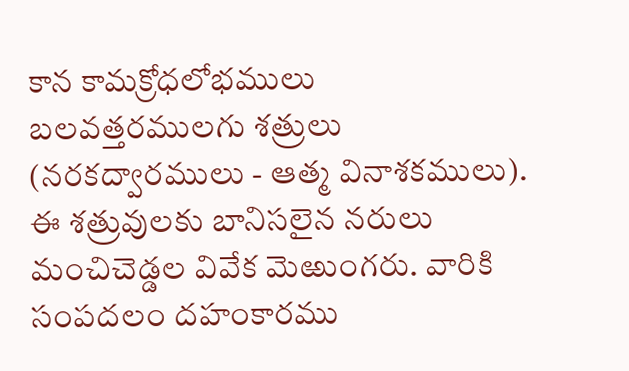కాన కామక్రోధలోభములు బలవత్తరములగు శత్రులు (నరకద్వారములు - ఆత్మ వినాశకములు). ఈ శత్రువులకు బానిసలైన నరులు మంచిచెడ్డల వివేక మెఱుంగరు. వారికి సంపదలం దహంకారము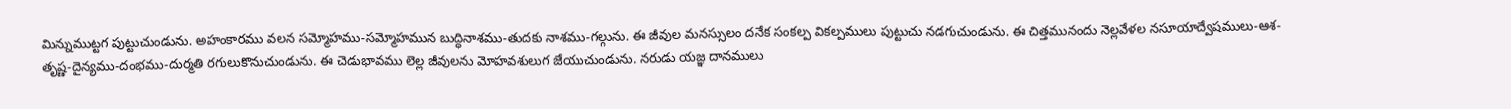మిన్నుముట్టగ పుట్టుచుండును. అహంకారము వలన సమ్మోహము-సమ్మోహమున బుద్ధినాశము-తుదకు నాశము-గల్గును. ఈ జీవుల మనస్సులం దనేక సంకల్ప వికల్పములు పుట్టుచు నడగుచుండును. ఈ చిత్తమునందు నెల్లవేళల నసూయాద్వేషములు-ఆశ-తృష్ణ-దైన్యము-దంభము-దుర్మతి రగులుకొనుచుండును. ఈ చెడుభావము లెల్ల జీవులను మోహవశులుగ జేయుచుండును. నరుడు యజ్ఞ దానములు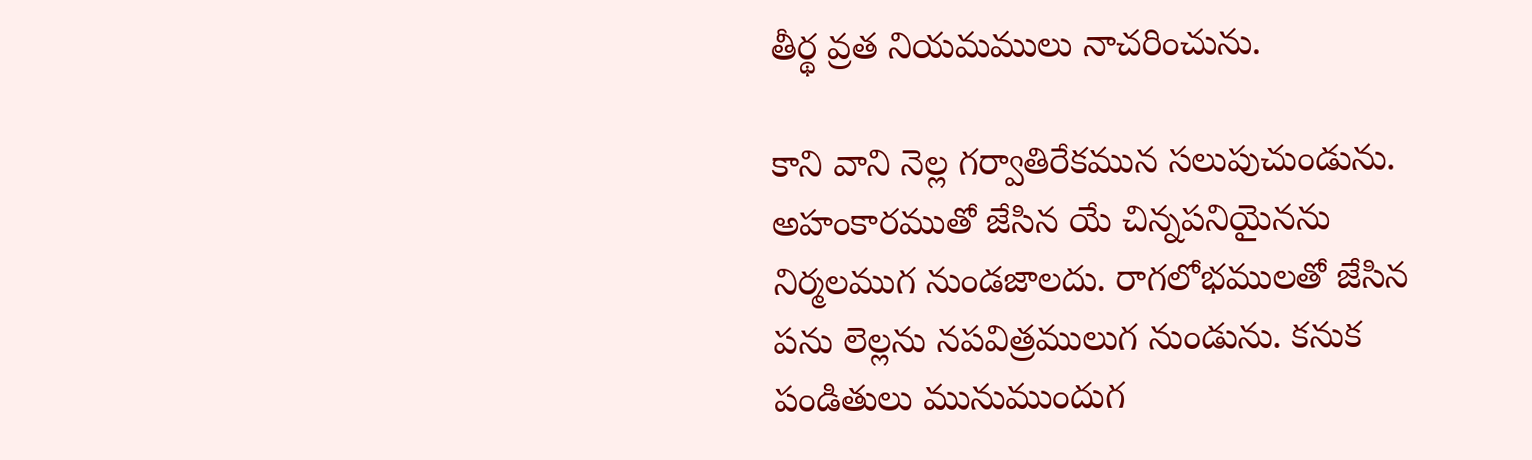తీర్థ వ్రత నియమములు నాచరించును.

కాని వాని నెల్ల గర్వాతిరేకమున సలుపుచుండును. అహంకారముతో జేసిన యే చిన్నపనియైనను నిర్మలముగ నుండజాలదు. రాగలోభములతో జేసిన పను లెల్లను నపవిత్రములుగ నుండును. కనుక పండితులు మునుముందుగ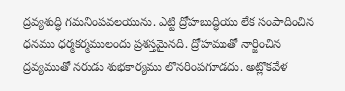ద్రవ్యశుద్ధి గమనింపవలయును. ఎట్టి ద్రోహబుద్ధియు లేక సంపాదించిన ధనము ధర్మకర్మములందు ప్రశస్తమైనది. ద్రోహముతో నార్జించిన ద్రవ్యముతో నరుడు శుభకార్యము లొనరింపగూడదు. అట్లొకవేళ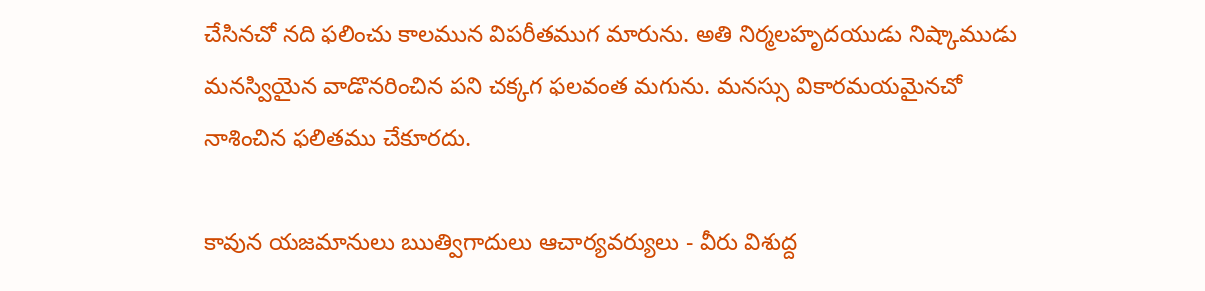చేసినచో నది ఫలించు కాలమున విపరీతముగ మారును. అతి నిర్మలహృదయుడు నిష్కాముడు మనస్వియైన వాడొనరించిన పని చక్కగ ఫలవంత మగును. మనస్సు వికారమయమైనచో నాశించిన ఫలితము చేకూరదు.

కావున యజమానులు ఋత్విగాదులు ఆచార్యవర్యులు - వీరు విశుద్ద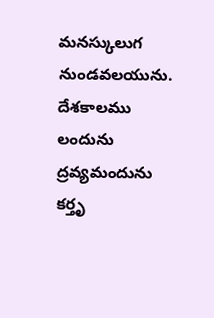మనస్కులుగ నుండవలయును. దేశకాలము లందును ద్రవ్యమందును కర్తృ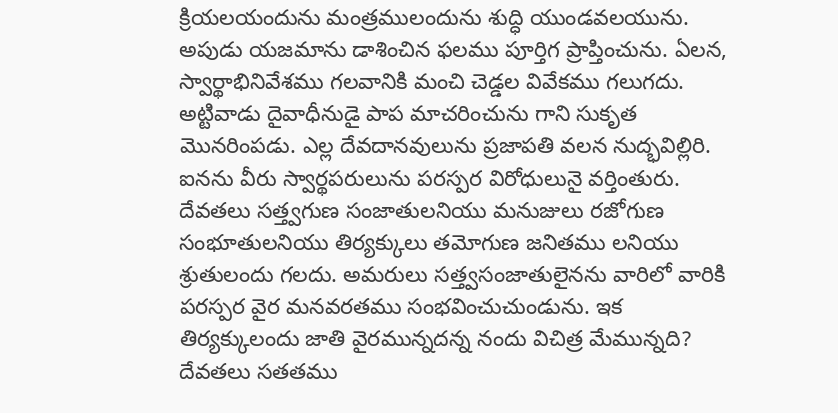క్రియలయందును మంత్రములందును శుద్ధి యుండవలయును. అపుడు యజమాను డాశించిన ఫలము పూర్తిగ ప్రాప్తించును. ఏలన, స్వార్థాభినివేశము గలవానికి మంచి చెడ్డల వివేకము గలుగదు. అట్టివాడు దైవాధీనుడై పాప మాచరించును గాని సుకృత మొనరింపడు. ఎల్ల దేవదానవులును ప్రజాపతి వలన నుద్భవిల్లిరి. ఐనను వీరు స్వార్థపరులును పరస్పర విరోధులునై వర్తింతురు. దేవతలు సత్త్వగుణ సంజాతులనియు మనుజులు రజోగుణ సంభూతులనియు తిర్యక్కులు తమోగుణ జనితము లనియు శ్రుతులందు గలదు. అమరులు సత్త్వసంజాతులైనను వారిలో వారికి పరస్పర వైర మనవరతము సంభవించుచుండును. ఇక తిర్యక్కులందు జాతి వైరమున్నదన్న నందు విచిత్ర మేమున్నది? దేవతలు సతతము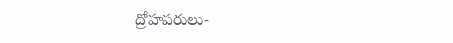ద్రోహపరులు-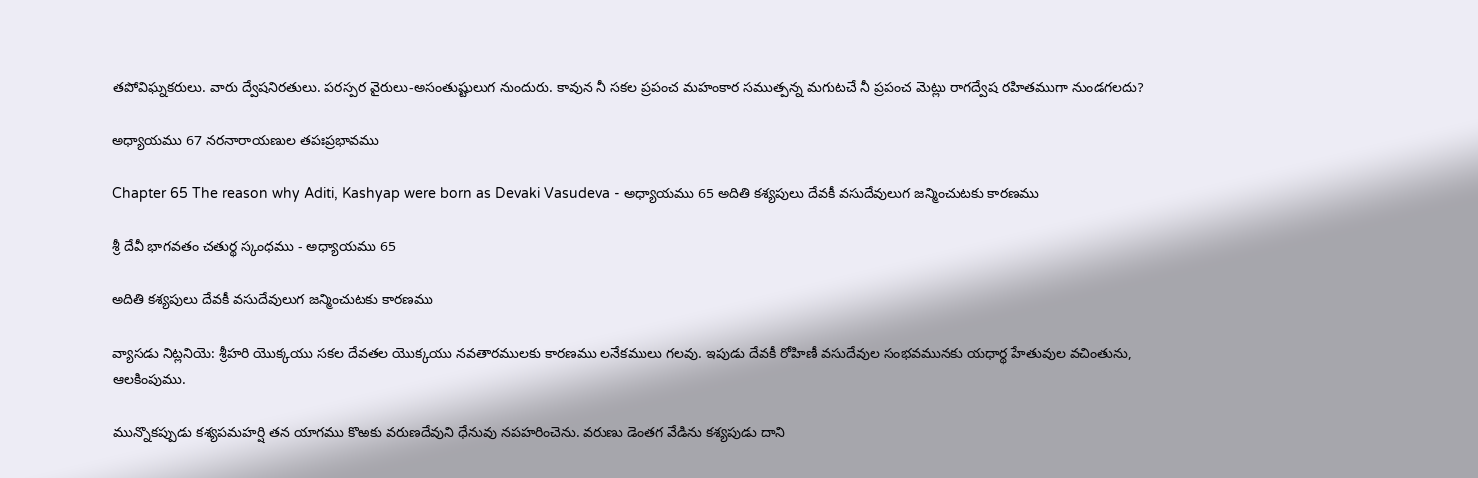తపోవిఘ్నకరులు. వారు ద్వేషనిరతులు. పరస్పర వైరులు-అసంతుష్టులుగ నుందురు. కావున నీ సకల ప్రపంచ మహంకార సముత్పన్న మగుటచే నీ ప్రపంచ మెట్లు రాగద్వేష రహితముగా నుండగలదు?

అధ్యాయము 67 నరనారాయణుల తపఃప్రభావము

Chapter 65 The reason why Aditi, Kashyap were born as Devaki Vasudeva - అధ్యాయము 65 అదితి కశ్యపులు దేవకీ వసుదేవులుగ జన్మించుటకు కారణము

శ్రీ దేవీ భాగవతం చతుర్థ స్కంధము - అధ్యాయము 65

అదితి కశ్యపులు దేవకీ వసుదేవులుగ జన్మించుటకు కారణము

వ్యాసడు నిట్లనియె: శ్రీహరి యొక్కయు సకల దేవతల యొక్కయు నవతారములకు కారణము లనేకములు గలవు. ఇపుడు దేవకీ రోహిణీ వసుదేవుల సంభవమునకు యధార్థ హేతువుల వచింతును, ఆలకింపుము.

మున్నొకప్పుడు కశ్యపమహర్షి తన యాగము కొఱకు వరుణదేవుని ధేనువు నపహరించెను. వరుణు డెంతగ వేడిను కశ్యపుడు దాని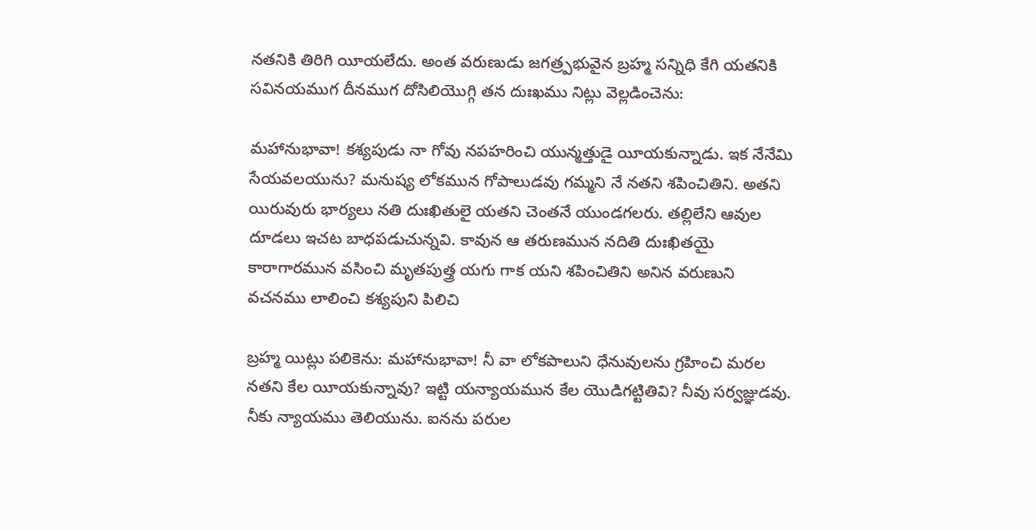నతనికి తిరిగి యీయలేదు. అంత వరుణుడు జగత్ర్పభువైన బ్రహ్మ సన్నిధి కేగి యతనికి సవినయముగ దీనముగ దోసిలియొగ్గి తన దుఃఖము నిట్లు వెల్లడించెను:

మహానుభావా! కశ్యపుడు నా గోవు నపహరించి యున్మత్తుడై యీయకున్నాడు. ఇక నేనేమి సేయవలయును? మనుష్య లోకమున గోపాలుడవు గమ్మని నే నతని శపించితిని. అతని యిరువురు భార్యలు నతి దుఃఖితులై యతని చెంతనే యుండగలరు. తల్లిలేని ఆవుల దూడలు ఇచట బాధపడుచున్నవి. కావున ఆ తరుణమున నదితి దుఃఖితయై కారాగారమున వసించి మృతపుత్త్ర యగు గాక యని శపించితిని అనిన వరుణుని వచనము లాలించి కశ్యపుని పిలిచి

బ్రహ్మ యిట్లు పలికెను: మహానుభావా! నీ వా లోకపాలుని ధేనువులను గ్రహించి మరల నతని కేల యీయకున్నావు? ఇట్టి యన్యాయమున కేల యొడిగట్టితివి? నీవు సర్వజ్ఞుడవు. నీకు న్యాయము తెలియును. ఐనను పరుల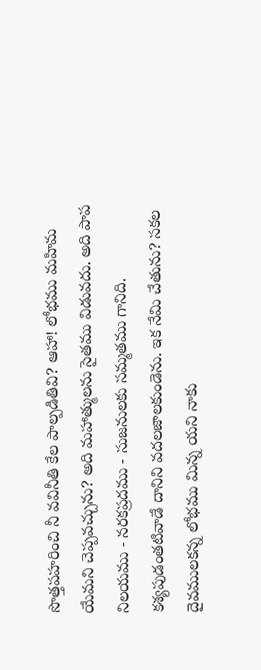సొత్తపహరించి నీ వవినీతి కేల పాల్పడితివి? ఆహా! లోభము మహిమ యేమని చెప్పవచ్చును? అది మహాత్ములను సైతము విడువదు. అది పాప నిలయము - నరకప్రదము - సుజనులకు సమ్మతము గానిది. కశ్యపుడంతటివాడే దానిని వదలజాలకుండెను. ఇక నేమి చేతును? సకల దైవములకన్న లోభము మిన్న యని నాకు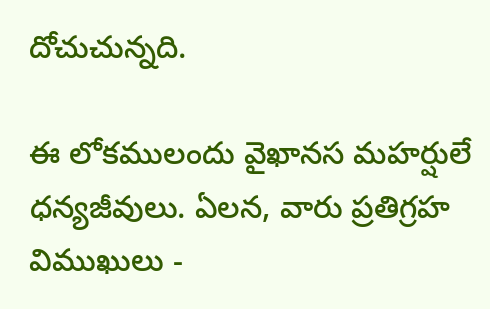దోచుచున్నది.

ఈ లోకములందు వైఖానస మహర్షులే ధన్యజీవులు. ఏలన, వారు ప్రతిగ్రహ విముఖులు -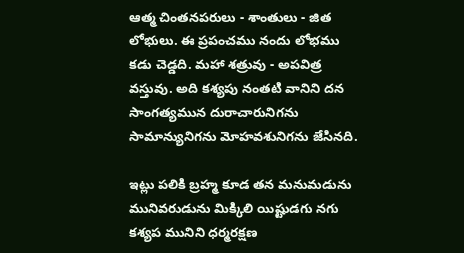ఆత్మ చింతనపరులు - శాంతులు - జిత లోభులు. ఈ ప్రపంచము నందు లోభము కడు చెడ్డది. మహా శత్రువు - అపవిత్ర వస్తువు. అది కశ్యపు నంతటి వానిని దన సాంగత్యమున దురాచారునిగను సామాన్యునిగను మోహవశునిగను జేసినది.

ఇట్లు పలికి బ్రహ్మ కూడ తన మనుమడును మునివరుడును మిక్కిలి యిష్టుడగు నగు కశ్యప మునిని ధర్మరక్షణ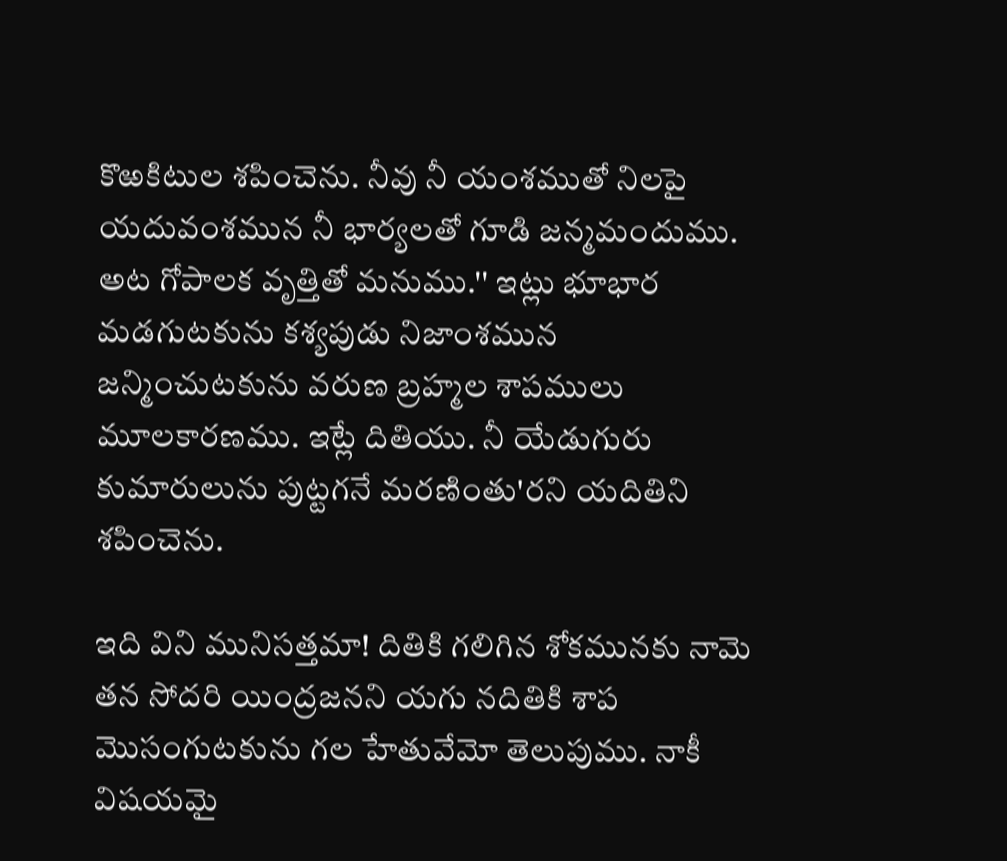కొఱకిటుల శపించెను. నీవు నీ యంశముతో నిలపై యదువంశమున నీ భార్యలతో గూడి జన్మమందుము. అట గోపాలక వృత్తితో మనుము.'' ఇట్లు భూభార మడగుటకును కశ్యపుడు నిజాంశమున జన్మించుటకును వరుణ బ్రహ్మల శాపములు మూలకారణము. ఇట్లే దితియు. నీ యేడుగురు కుమారులును పుట్టగనే మరణింతు'రని యదితిని శపించెను.

ఇది విని మునిసత్తమా! దితికి గలిగిన శోకమునకు నామె తన సోదరి యింద్రజనని యగు నదితికి శాప మొసంగుటకును గల హేతువేమో తెలుపుము. నాకీ విషయమై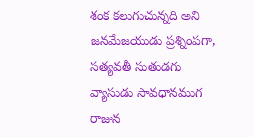శంక కలుగుచున్నది అని జనమేజయుడు ప్రశ్నింపగా, సత్యవతీ సుతుడగు వ్యాసుడు సావధానముగ రాజున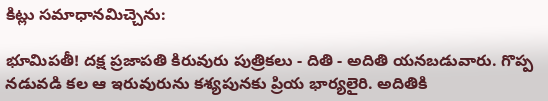కిట్లు సమాధానమిచ్చెను:

భూమిపతీ! దక్ష ప్రజాపతి కిరువురు పుత్రికలు - దితి - అదితి యనబడువారు. గొప్ప నడువడి కల ఆ ఇరువురును కశ్యపునకు ప్రియ భార్యలైరి. అదితికి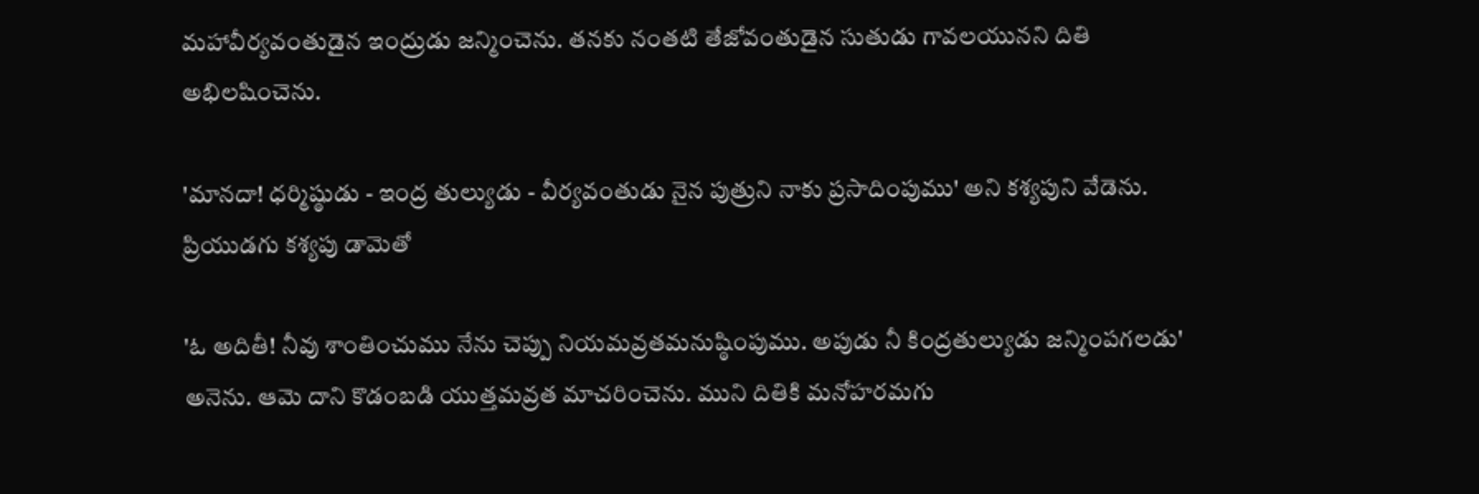మహావీర్యవంతుడైన ఇంద్రుడు జన్మించెను. తనకు నంతటి తేజోవంతుడైన సుతుడు గావలయునని దితి అభిలషించెను.

'మానదా! ధర్మిష్ఠుడు - ఇంద్ర తుల్యుడు - వీర్యవంతుడు నైన పుత్రుని నాకు ప్రసాదింపుము' అని కశ్యపుని వేడెను. ప్రియుడగు కశ్యపు డామెతో

'ఓ అదితీ! నీవు శాంతించుము నేను చెప్పు నియమవ్రతమనుష్ఠింపుము. అపుడు నీ కింద్రతుల్యుడు జన్మింపగలడు' అనెను. ఆమె దాని కొడంబడి యుత్తమవ్రత మాచరించెను. ముని దితికి మనోహరమగు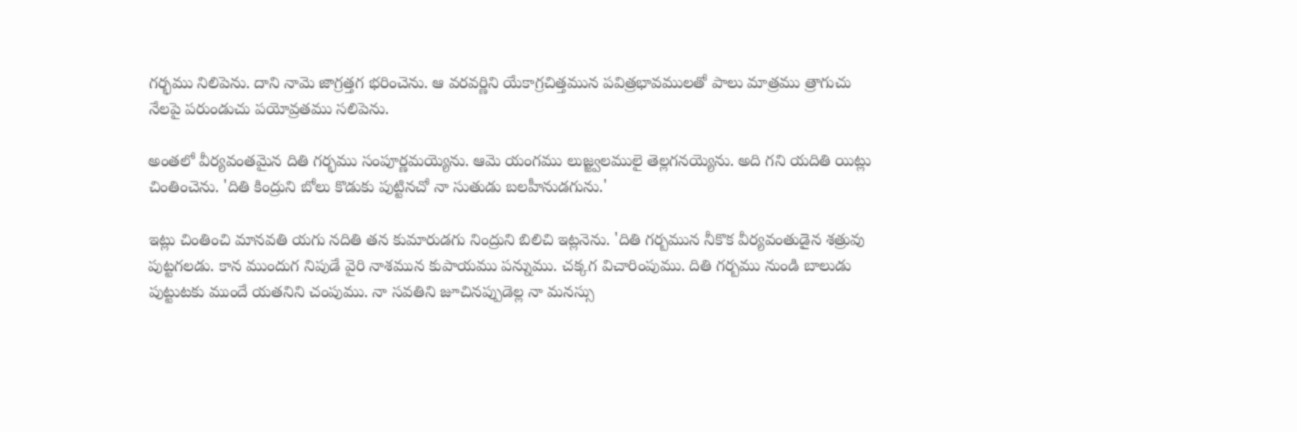గర్భము నిలిపెను. దాని నామె జాగ్రత్తగ భరించెను. ఆ వరవర్ణిని యేకాగ్రచిత్తమున పవిత్రభావములతో పాలు మాత్రము త్రాగుచు నేలపై పరుండుచు పయోవ్రతము సలిపెను.

అంతలో వీర్యవంతమైన దితి గర్భము సంపూర్ణమయ్యెను. ఆమె యంగము లుజ్జ్వలములై తెల్లగనయ్యెను. అది గని యదితి యిట్లు చింతించెను. 'దితి కింద్రుని బోలు కొడుకు పుట్టినచో నా సుతుడు బలహీనుడగును.'

ఇట్లు చింతించి మానవతి యగు నదితి తన కుమారుడగు నింద్రుని బిలిచి ఇట్లనెను. 'దితి గర్బమున నీకొక వీర్యవంతుడైన శత్రువు పుట్టగలడు. కాన ముందుగ నిపుడే వైరి నాశమున కుపాయము పన్నుము. చక్కగ విచారింపుము. దితి గర్బము నుండి బాలుడు పుట్టుటకు ముందే యతనిని చంపుము. నా సవతిని జూచినప్పుడెల్ల నా మనస్సు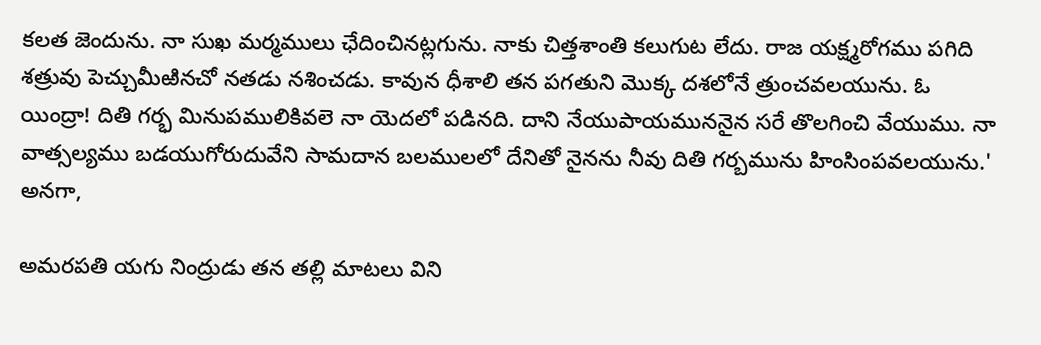కలత జెందును. నా సుఖ మర్మములు ఛేదించినట్లగును. నాకు చిత్తశాంతి కలుగుట లేదు. రాజ యక్ష్మరోగము పగిది శత్రువు పెచ్చుమీఱినచో నతడు నశించడు. కావున ధీశాలి తన పగతుని మొక్క దశలోనే త్రుంచవలయును. ఓ యింద్రా! దితి గర్భ మినుపములికివలె నా యెదలో పడినది. దాని నేయుపాయముననైన సరే తొలగించి వేయుము. నా వాత్సల్యము బడయుగోరుదువేని సామదాన బలములలో దేనితో నైనను నీవు దితి గర్బమును హింసింపవలయును.' అనగా,

అమరపతి యగు నింద్రుడు తన తల్లి మాటలు విని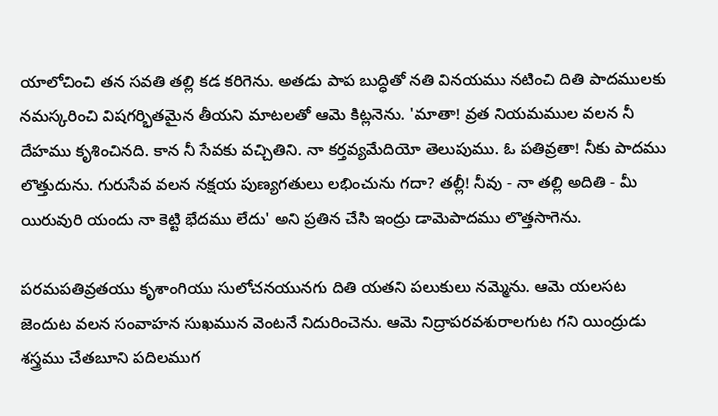యాలోచించి తన సవతి తల్లి కడ కరిగెను. అతడు పాప బుద్ధితో నతి వినయము నటించి దితి పాదములకు నమస్కరించి విషగర్భితమైన తీయని మాటలతో ఆమె కిట్లనెను. 'మాతా! వ్రత నియమముల వలన నీ దేహము కృశించినది. కాన నీ సేవకు వచ్చితిని. నా కర్తవ్యమేదియో తెలుపుము. ఓ పతివ్రతా! నీకు పాదము లొత్తుదును. గురుసేవ వలన నక్షయ పుణ్యగతులు లభించును గదా? తల్లీ! నీవు - నా తల్లి అదితి - మీ యిరువురి యందు నా కెట్టి భేదము లేదు' అని ప్రతిన చేసి ఇంద్రు డామెపాదము లొత్తసాగెను.

పరమపతివ్రతయు కృశాంగియు సులోచనయునగు దితి యతని పలుకులు నమ్మెను. ఆమె యలసట జెందుట వలన సంవాహన సుఖమున వెంటనే నిదురించెను. ఆమె నిద్రాపరవశురాలగుట గని యింద్రుడు శస్త్రము చేతబూని పదిలముగ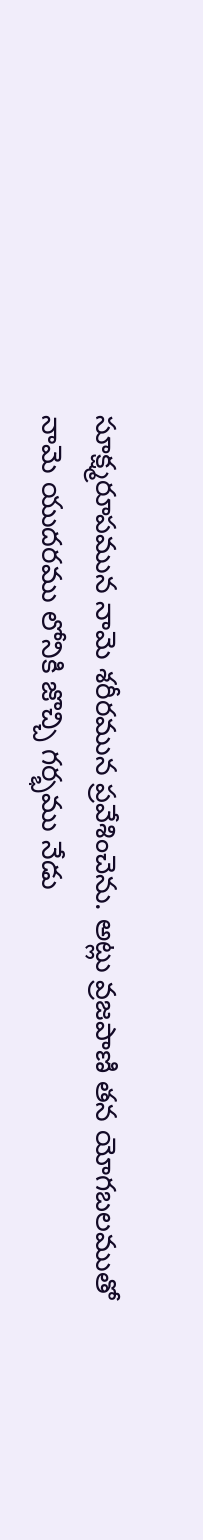సూక్ష్మరూపమున నామె శరీరమున ప్రవేశించెను. అట్లు వ్రజపాణి తన యోగబలముతో నామె యుదరము లోనికి జొచ్చి గర్భము నేడు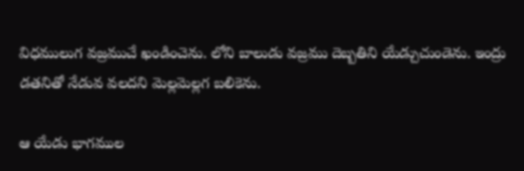విధములుగ వజ్రముచే ఖండించెను. లోని బాలుడు వజ్రము దెబ్బతిని యేడ్చుచుండెను. ఇంద్రు డతనితో నేడువ వలదని మెల్లమెల్లగ బలికెను.

ఆ యేడు భాగముల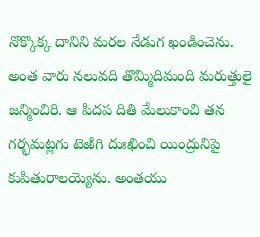నొక్కొక్క దానిని మరల నేడుగ ఖండించెను. అంత వారు నలువది తొమ్మిదిమంది మరుత్తులై జన్మించిరి. ఆ పిదప దితి మేలుకాంచి తన గర్భమట్లగు టెఱిగి దుఃఖించి యింద్రునిపై కుపితురాలయ్యెను. అంతయు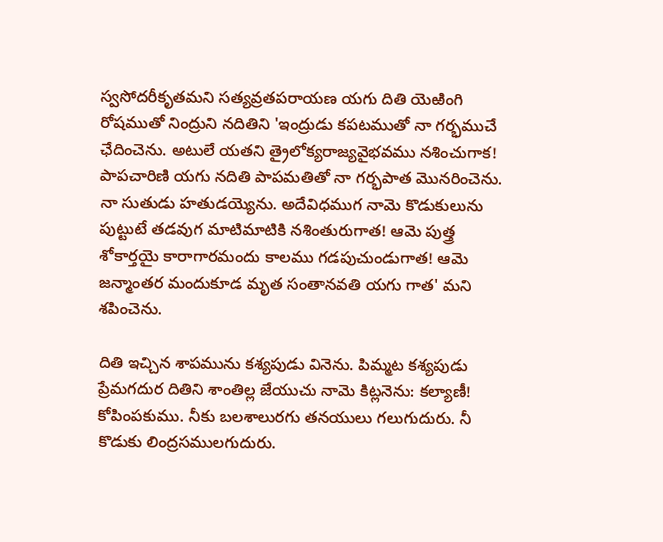స్వసోదరీకృతమని సత్యవ్రతపరాయణ యగు దితి యెఱింగి రోషముతో నింద్రుని నదితిని 'ఇంద్రుడు కపటముతో నా గర్భముచే ఛేదించెను. అటులే యతని త్రైలోక్యరాజ్యవైభవము నశించుగాక! పాపచారిణి యగు నదితి పాపమతితో నా గర్భపాత మొనరించెను. నా సుతుడు హతుడయ్యెను. అదేవిధముగ నామె కొడుకులును పుట్టుటే తడవుగ మాటిమాటికి నశింతురుగాత! ఆమె పుత్త్ర శోకార్తయై కారాగారమందు కాలము గడపుచుండుగాత! ఆమె జన్మాంతర మందుకూడ మృత సంతానవతి యగు గాత' మని శపించెను.

దితి ఇచ్చిన శాపమును కశ్యపుడు వినెను. పిమ్మట కశ్యపుడు ప్రేమగదుర దితిని శాంతిల్ల జేయుచు నామె కిట్లనెను: కల్యాణీ! కోపింపకుము. నీకు బలశాలురగు తనయులు గలుగుదురు. నీ కొడుకు లింద్రసములగుదురు.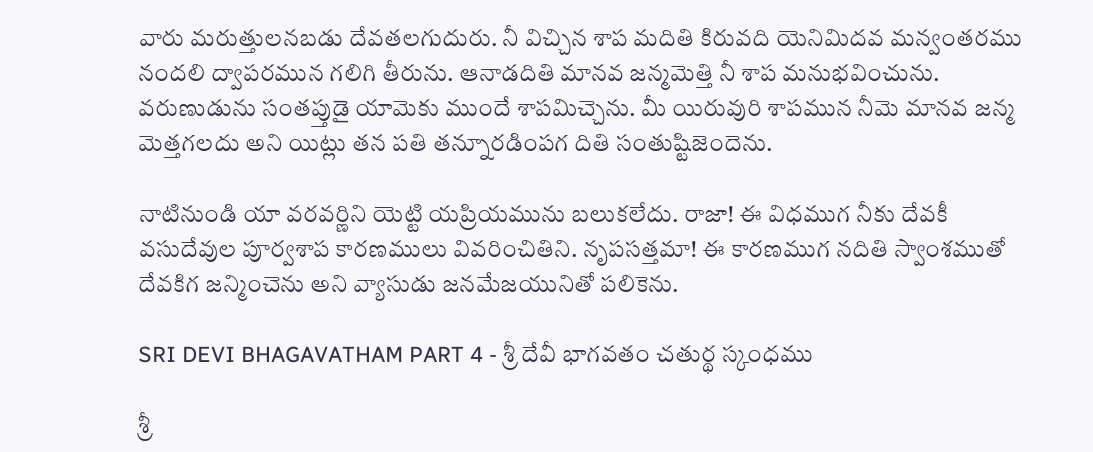వారు మరుత్తులనబడు దేవతలగుదురు. నీ విచ్చిన శాప మదితి కిరువది యెనిమిదవ మన్వంతరము నందలి ద్వాపరమున గలిగి తీరును. ఆనాడదితి మానవ జన్మమెత్తి నీ శాప మనుభవించును. వరుణుడును సంతప్తుడై యామెకు ముందే శాపమిచ్చెను. మీ యిరువురి శాపమున నీమె మానవ జన్మ మెత్తగలదు అని యిట్లు తన పతి తన్నూరడింపగ దితి సంతుష్టిజెందెను.

నాటినుండి యా వరవర్ణిని యెట్టి యప్రియమును బలుకలేదు. రాజా! ఈ విధముగ నీకు దేవకీ వసుదేవుల పూర్వశాప కారణములు వివరించితిని. నృపసత్తమా! ఈ కారణముగ నదితి స్వాంశముతో దేవకిగ జన్మించెను అని వ్యాసుడు జనమేజయునితో పలికెను.

SRI DEVI BHAGAVATHAM PART 4 - శ్రీ దేవీ భాగవతం చతుర్థ స్కంధము

శ్రీ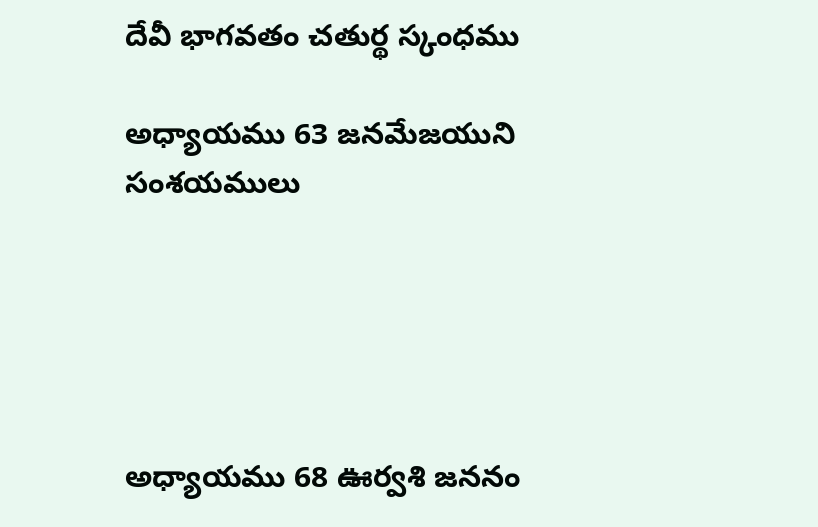దేవీ భాగవతం చతుర్థ స్కంధము

అధ్యాయము 63 జనమేజయుని సంశయములు





అధ్యాయము 68 ఊర్వశి జననం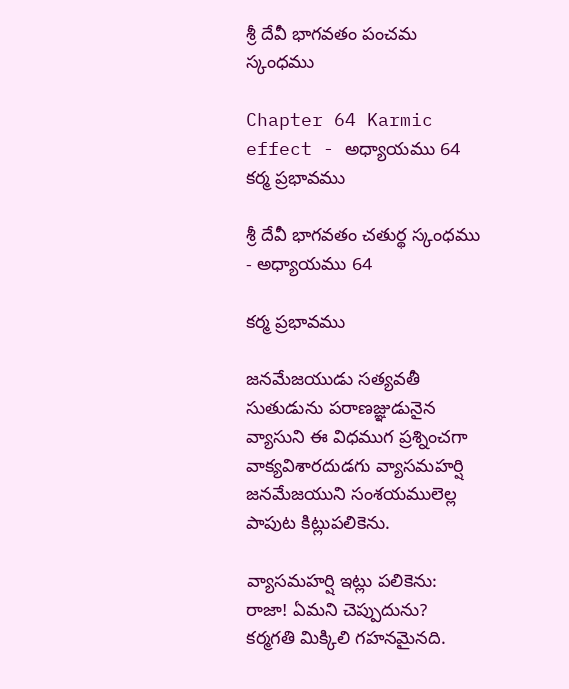శ్రీ దేవీ భాగవతం పంచమ స్కంధము

Chapter 64 Karmic effect - అధ్యాయము 64 కర్మ ప్రభావము

శ్రీ దేవీ భాగవతం చతుర్థ స్కంధము - అధ్యాయము 64

కర్మ ప్రభావము

జనమేజయుడు సత్యవతీ సుతుడును పరాణజ్ఞుడునైన వ్యాసుని ఈ విధముగ ప్రశ్నించగా వాక్యవిశారదుడగు వ్యాసమహర్షి జనమేజయుని సంశయములెల్ల పాపుట కిట్లుపలికెను.

వ్యాసమహర్షి ఇట్లు పలికెను: రాజా! ఏమని చెప్పుదును? కర్మగతి మిక్కిలి గహనమైనది.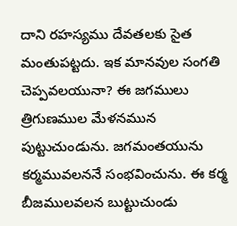దాని రహస్యము దేవతలకు సైత మంతుపట్టదు. ఇక మానవుల సంగతి చెప్పవలయునా? ఈ జగములు త్రిగుణముల మేళనమున పుట్టుచుండును. జగమంతయును కర్మమువలననే సంభవించును. ఈ కర్మ బీజములవలన బుట్టుచుండు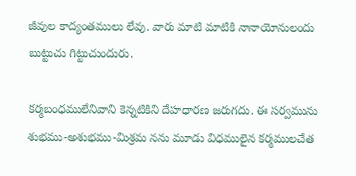జీవుల కాద్యంతములు లేవు. వారు మాటి మాటికి నానాయోనులందు బుట్టుచు గిట్టుచుందురు.

కర్మబంధములేనివాని కెన్నటికిని దేహధారణ జరుగదు. ఈ సర్వమును శుభము-అశుభము-మిశ్రమ నను మూడు విధములైన కర్మములచేత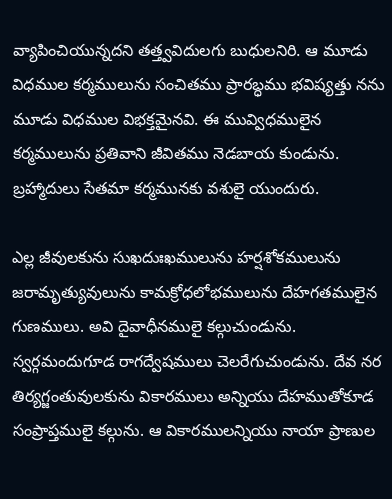వ్యాపించియున్నదని తత్త్వవిదులగు బుధులనిరి. ఆ మూడు విధముల కర్మములును సంచితము ప్రారబ్ధము భవిష్యత్తు నను మూడు విధముల విభక్తమైనవి. ఈ మువ్విధములైన కర్మములును ప్రతివాని జీవితము నెడబాయ కుండును. బ్రహ్మాదులు సేతమా కర్మమునకు వశులై యుందురు.

ఎల్ల జీవులకును సుఖదుఃఖములును హర్షశోకములును జరామృత్యువులును కామక్రోధలోభములును దేహగతములైన గుణములు. అవి దైవాధీనములై కల్గుచుండును. స్వర్గమందుగూడ రాగద్వేషములు చెలరేగుచుండును. దేవ నర తిర్యగ్జంతువులకును వికారములు అన్నియు దేహముతోకూడ సంప్రాప్తములై కల్గును. ఆ వికారములన్నియు నాయా ప్రాణుల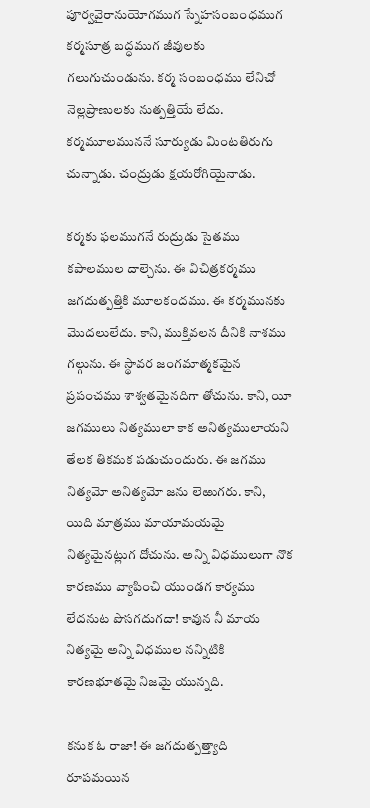పూర్వవైరానుయోగముగ స్నేహసంబంధముగ కర్మసూత్ర బద్ధముగ జీవులకు గలుగుచుండును. కర్మ సంబంధము లేనిచో నెల్లప్రాణులకు నుత్పత్తియే లేదు. కర్మమూలముననే సూర్యుడు మింటతిరుగు చున్నాడు. చంద్రుడు క్షయరోగియైనాడు.

కర్మకు ఫలముగనే రుద్రుడు సైతము కపాలముల దాల్చెను. ఈ విచిత్రకర్మము జగదుత్పత్తికి మూలకందము. ఈ కర్మమునకు మొదలులేదు. కాని, ముక్తివలన దీనికి నాశము గల్గును. ఈ స్థావర జంగమాత్మకమైన ప్రపంచము శాశ్వతమైనదిగా తోచును. కాని, యీ జగములు నిత్యములా కాక అనిత్యములాయని తేలక తికమక పడుచుందురు. ఈ జగము నిత్యమో అనిత్యమో జను లెఱుగరు. కాని, యిది మాత్రము మాయామయమై నిత్యమైనట్లుగ దోచును. అన్ని విధములుగా నొక కారణము వ్యాపించి యుండగ కార్యము లేదనుట పొసగదుగదా! కావున నీ మాయ నిత్యమై అన్ని విధముల నన్నిటికి కారణభూతమై నిజమై యున్నది.

కనుక ఓ రాజా! ఈ జగదుత్పత్త్యాది రూపమయిన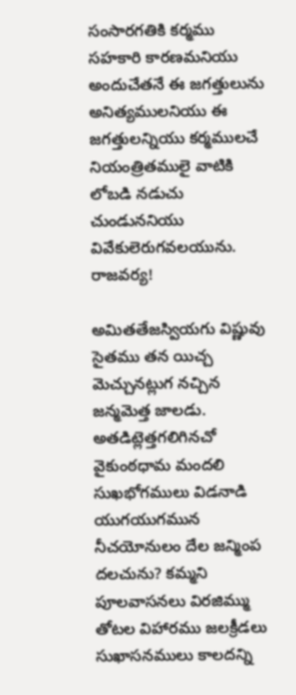సంసారగతికి కర్మము సహకారి కారణమనియు అందుచేతనే ఈ జగత్తులును అనిత్యములనియు ఈ జగత్తులన్నియు కర్మములచే నియంత్రితములై వాటికి లోబడి నడుచు చుండుననియు వివేకులెరుగవలయును. రాజవర్య!

అమితతేజస్వియగు విష్ణువు సైతము తన యిచ్చ మెచ్చునట్లుగ నచ్చిన జన్మమెత్త జాలడు. అతడిట్లెత్తగలిగినచో వైకుంఠధామ మందలి సుఖభోగములు విడనాడి యుగయుగమున నీచయోనులం దేల జన్మింప దలచును? కమ్మని పూలవాసనలు విరజిమ్ము తోటల విహారము జలక్రీడలు సుఖాసనములు కాలదన్ని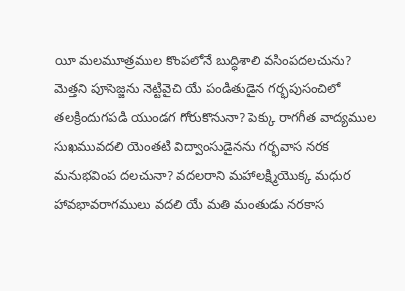యీ మలమూత్రముల కొంపలోనే బుద్ధిశాలి వసింపదలచును? మెత్తని పూసెజ్జను నెట్టివైచి యే పండితుడైన గర్భపుసంచిలో తలక్రిందుగపడి యుండగ గోరుకొనునా? పెక్కు రాగగీత వాద్యముల సుఖమువదలి యెంతటి విద్వాంసుడైనను గర్భవాస నరక మనుభవింప దలచునా? వదలరాని మహాలక్ష్మియొక్క మధుర హావభావరాగములు వదలి యే మతి మంతుడు నరకాస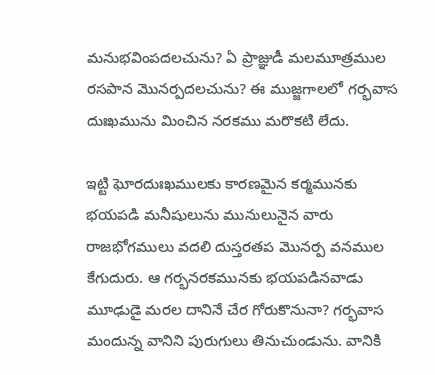మనుభవింపదలచును? ఏ ప్రాజ్ఞుడీ మలమూత్రముల రసపాన మొనర్పదలచును? ఈ ముజ్జగాలలో గర్భవాస దుఃఖమును మించిన నరకము మరొకటి లేదు.

ఇట్టి ఘోరదుఃఖములకు కారణమైన కర్మమునకు భయపడి మనీషులును మునులునైన వారు రాజభోగములు వదలి దుస్తరతప మొనర్ప వనముల కేగుదురు. ఆ గర్భనరకమునకు భయపడినవాడు మూఢుడై మరల దానినే చేర గోరుకొనునా? గర్భవాస మందున్న వానిని పురుగులు తినుచుండును. వానికి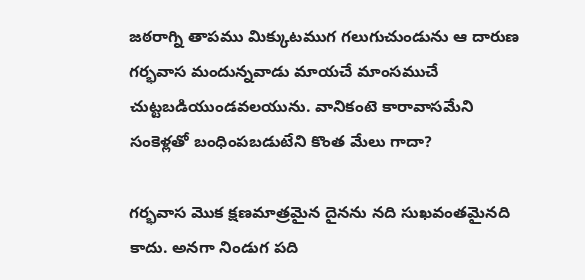జఠరాగ్ని తాపము మిక్కుటముగ గలుగుచుండును ఆ దారుణ గర్భవాస మందున్నవాడు మాయచే మాంసముచే చుట్టబడియుండవలయును. వానికంటె కారావాసమేని సంకెళ్లతో బంధింపబడుటేని కొంత మేలు గాదా?

గర్భవాస మొక క్షణమాత్రమైన దైనను నది సుఖవంతమైనది కాదు. అనగా నిండుగ పది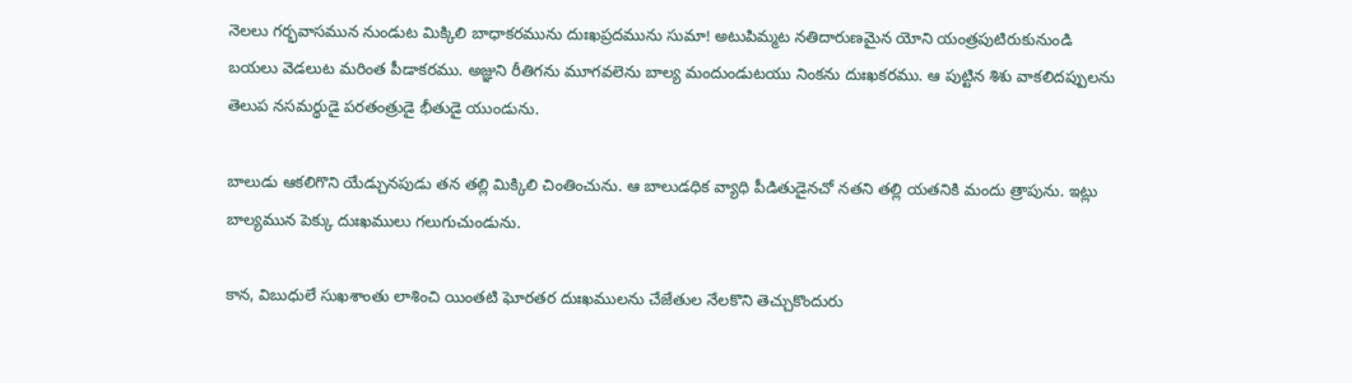నెలలు గర్భవాసమున నుండుట మిక్కిలి బాధాకరమును దుఃఖప్రదమును సుమా! అటుపిమ్మట నతిదారుణమైన యోని యంత్రపుటిరుకునుండి బయలు వెడలుట మరింత పీడాకరము. అజ్ఞుని రీతిగను మూగవలెను బాల్య మందుండుటయు నింకను దుఃఖకరము. ఆ పుట్టిన శిశు వాకలిదప్పులను తెలుప నసమర్థుడై పరతంత్రుడై భీతుడై యుండును.

బాలుడు ఆకలిగొని యేడ్చునపుడు తన తల్లి మిక్కిలి చింతించును. ఆ బాలుడధిక వ్యాధి పీడితుడైనచో నతని తల్లి యతనికి మందు త్రాపును. ఇట్లు బాల్యమున పెక్కు దుఃఖములు గలుగుచుండును.

కాన, విబుధులే సుఖశాంతు లాశించి యింతటి ఘోరతర దుఃఖములను చేజేతుల నేలకొని తెచ్చుకొందురు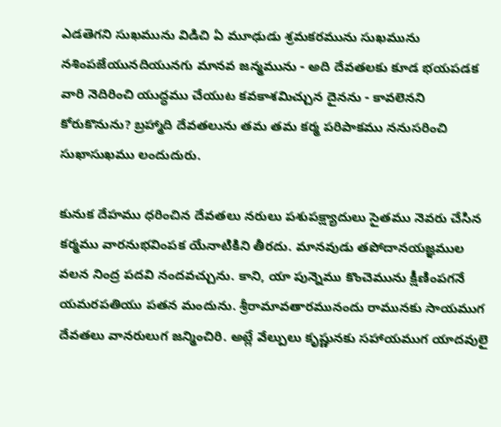ఎడతెగని సుఖమును విడిచి ఏ మూఢుడు శ్రమకరమును సుఖమును నశింపజేయునదియునగు మానవ జన్మమును - అది దేవతలకు కూడ భయపడక వారి నెదిరించి యుద్ధము చేయుట కవకాశమిచ్చున దైనను - కావలెనని కోరుకొనును? బ్రహ్మాది దేవతలును తమ తమ కర్మ పరిపాకము ననుసరించి సుఖాసుఖము లందుదురు.

కునుక దేహము ధరించిన దేవతలు నరులు పశుపక్ష్యాదులు సైతము నెవరు చేసిన కర్మము వారనుభవింపక యేనాటికిని తీరదు. మానవుడు తపోదానయజ్ఞముల వలన నింద్ర పదవి నందవచ్చును. కాని, యా పున్నెము కొంచెమును క్షీణింపగనే యమరపతియు పతన మందును. శ్రీరామావతారమునందు రామునకు సాయముగ దేవతలు వానరులుగ జన్మించిరి. అట్లే వేల్పులు కృష్ణునకు సహాయముగ యాదవులై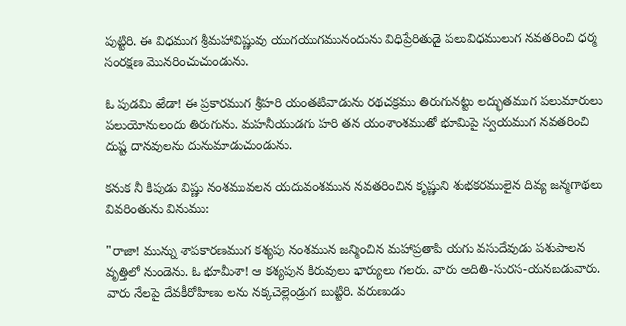పుట్టిరి. ఈ విధముగ శ్రీమహావిష్ణువు యుగయుగమునందును విధిప్రేరితుడై పలువిధములుగ నవతరించి ధర్మ సంరక్షణ మొనరించుచుండును.

ఓ పుడమి ఱేడా! ఈ ప్రకారముగ శ్రీహరి యంతటివాడును రథచక్రము తిరుగునట్టు లద్భుతముగ పలుమారులు పలుయోనులందు తిరుగును. మహనీయుడగు హరి తన యంశాంశముతో భూమిపై స్వయముగ నవతరించి దుష్ట దానవులను దునుమాడుచుండును.

కనుక నీ కిపుడు విష్ణు నంశమువలన యదువంశమున నవతరించిన కృష్ణుని శుభకరములైన దివ్య జన్మగాథలు వివరింతును వినుము:

"రాజా! మున్ను శాపకారణముగ కశ్యపు నంశమున జన్మించిన మహాప్రతాపి యగు వసుదేవుడు పశుపాలన వృత్తిలో నుండెను. ఓ భూమీశా! ఆ కశ్యపున కిరువులు భార్యులు గలరు. వారు అదితి-సురస-యనబడువారు. వారు నేలపై దేవకీరోహిణు లను నక్కచెల్లెండ్రుగ బుట్టిరి. వరుణుడు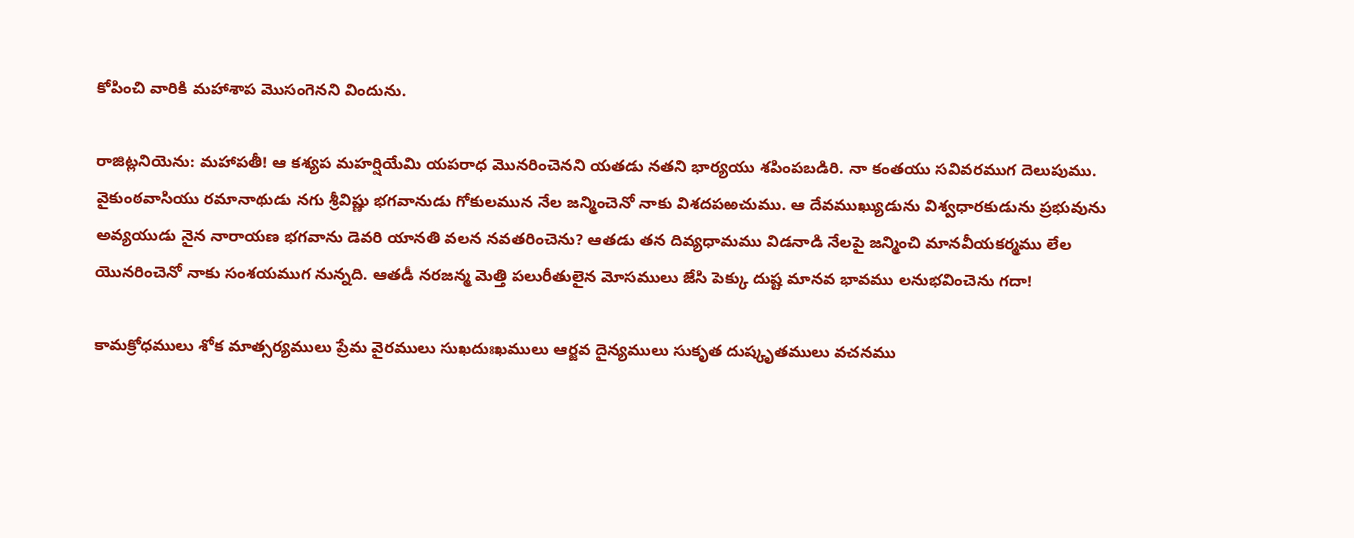కోపించి వారికి మహాశాప మొసంగెనని విందును.

రాజిట్లనియెను: మహాపతీ! ఆ కశ్యప మహర్షియేమి యపరాధ మొనరించెనని యతడు నతని భార్యయు శపింపబడిరి. నా కంతయు సవివరముగ దెలుపుము. వైకుంఠవాసియు రమానాథుడు నగు శ్రీవిష్ణు భగవానుడు గోకులమున నేల జన్మించెనో నాకు విశదపఱచుము. ఆ దేవముఖ్యుడును విశ్వధారకుడును ప్రభువును అవ్యయుడు నైన నారాయణ భగవాను డెవరి యానతి వలన నవతరించెను? ఆతడు తన దివ్యధామము విడనాడి నేలపై జన్మించి మానవీయకర్మము లేల యొనరించెనో నాకు సంశయముగ నున్నది. ఆతడీ నరజన్మ మెత్తి పలురీతులైన మోసములు జేసి పెక్కు దుష్ట మానవ భావము లనుభవించెను గదా!

కామక్రోధములు శోక మాత్సర్యములు ప్రేమ వైరములు సుఖదుఃఖములు ఆర్జవ దైన్యములు సుకృత దుష్కృతములు వచనము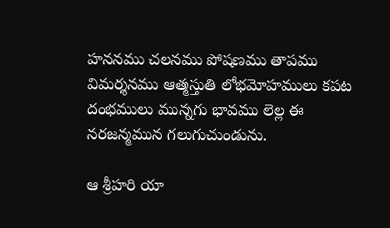హననము చలనము పోషణము తాపము విమర్శనము ఆత్మస్తుతి లోభమోహములు కపట దంభములు మున్నగు భావము లెల్ల ఈ నరజన్మమున గలుగుచుండును.

ఆ శ్రీహరి యా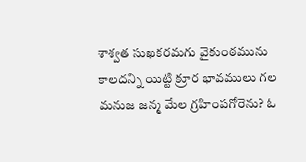శాశ్వత సుఖకరమగు వైకుంఠమును కాలదన్ని యిట్టి క్రూర భావములు గల మనుజ జన్మ మేల గ్రహింపగోరెను? ఓ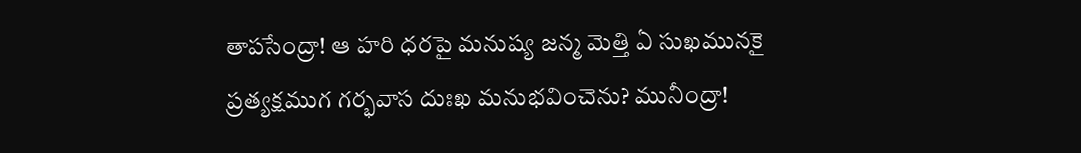తాపసేంద్రా! ఆ హరి ధరపై మనుష్య జన్మ మెత్తి ఏ సుఖమునకై ప్రత్యక్షముగ గర్భవాస దుఃఖ మనుభవించెను? మునీంద్రా!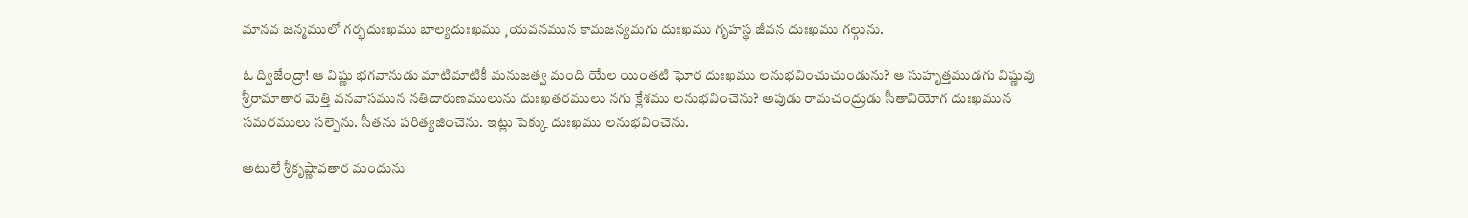మానవ జన్మములో గర్భదుఃఖము బాల్యదుఃఖము ¸యవనమున కామజన్యమగు దుఃఖము గృహస్థ జీవన దుఃఖము గల్గును.

ఓ ద్విజేంద్రా! ఆ విష్ణు భగవానుడు మాటిమాటికీ మనుజత్వ మంది యేల యింతటి ఘోర దుఃఖము లనుభవించుచుండును? ఆ సుహృత్తముడగు విష్ణువు శ్రీరామాతార మెత్తి వనవాసమున నతిదారుణములును దుఃఖతరములు నగు క్లేశము లనుభవించెను? అపుడు రామచంద్రుడు సీతావియోగ దుఃఖమున సమరములు సల్పెను. సీతను పరిత్యజించెను. ఇట్లు పెక్కు దుఃఖము లనుభవించెను.

అటులే శ్రీకృష్ణావతార మందును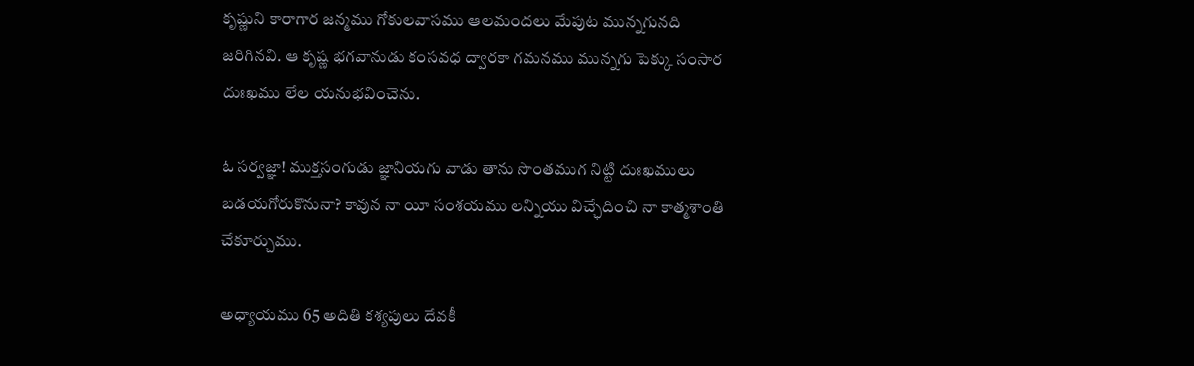కృష్ణుని కారాగార జన్మము గోకులవాసము ఆలమందలు మేపుట మున్నగునది జరిగినవి. ఆ కృష్ణ భగవానుడు కంసవధ ద్వారకా గమనము మున్నగు పెక్కు సంసార దుఃఖము లేల యనుభవించెను.

ఓ సర్వజ్ఞా! ముక్తసంగుడు జ్ఞానియగు వాడు తాను సొంతముగ నిట్టి దుఃఖములు బడయగోరుకొనునా? కావున నా యీ సంశయము లన్నియు విచ్ఛేదించి నా కాత్మశాంతి చేకూర్చుము.

అధ్యాయము 65 అదితి కశ్యపులు దేవకీ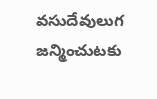వసుదేవులుగ జన్మించుటకు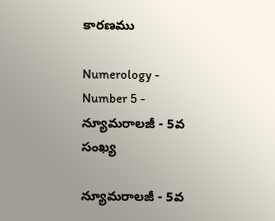కారణము

Numerology - Number 5 - న్యూమరాలజీ - 5వ సంఖ్య

న్యూమరాలజీ - 5వ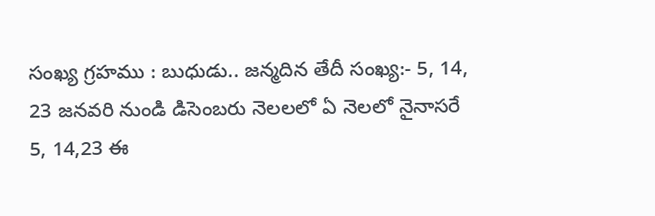సంఖ్య గ్రహము : బుధుడు.. జన్మదిన తేదీ సంఖ్య:- 5, 14, 23 జనవరి నుండి డిసెంబరు నెలలలో ఏ నెలలో నైనాసరే 5, 14,23 ఈ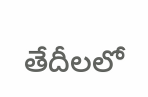తేదీలలో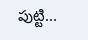పుట్టి...